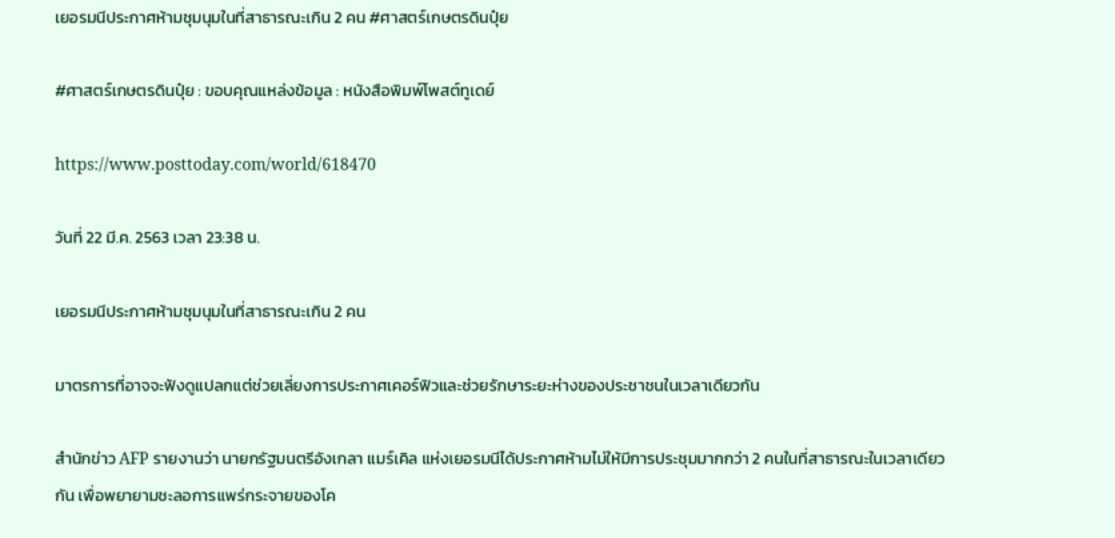เยอรมนีประกาศห้ามชุมนุมในที่สาธารณะเกิน 2 คน #ศาสตร์เกษตรดินปุ๋ย

#ศาสตร์เกษตรดินปุ๋ย : ขอบคุณแหล่งข้อมูล : หนังสือพิมพ์โพสต์ทูเดย์

https://www.posttoday.com/world/618470

วันที่ 22 มี.ค. 2563 เวลา 23:38 น.

เยอรมนีประกาศห้ามชุมนุมในที่สาธารณะเกิน 2 คน

มาตรการที่อาจจะฟังดูแปลกแต่ช่วยเลี่ยงการประกาศเคอร์ฟิวและช่วยรักษาระยะห่างของประชาชนในเวลาเดียวกัน

สำนักข่าว AFP รายงานว่า นายกรัฐมนตรีอังเกลา แมร์เคิล แห่งเยอรมนีได้ประกาศห้ามไม่ให้มีการประชุมมากกว่า 2 คนในที่สาธารณะในเวลาเดียวกัน เพื่อพยายามชะลอการแพร่กระจายของโค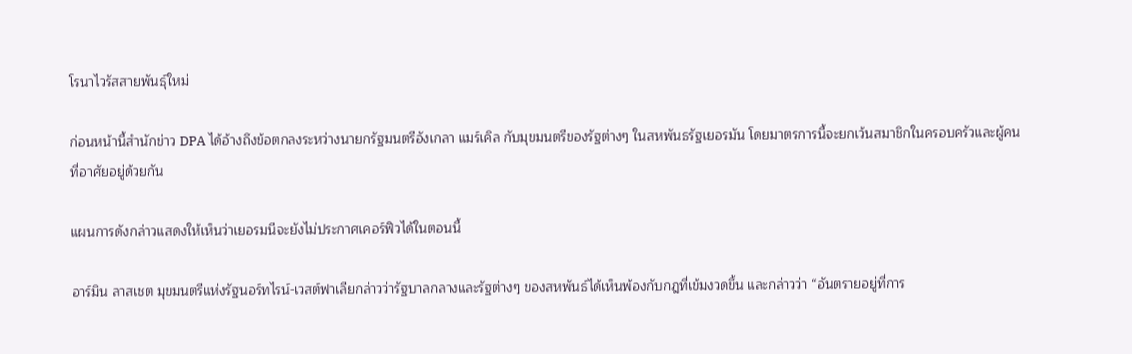โรนาไวรัสสายพันธุ์ใหม่

ก่อนหน้านี้สำนักข่าว DPA ได้อ้างถึงข้อตกลงระหว่างนายกรัฐมนตรีอังเกลา แมร์เคิล กับมุขมนตรีของรัฐต่างๆ ในสหพันธรัฐเยอรมัน โดยมาตรการนี้จะยกเว้นสมาชิกในครอบครัวและผู้คนที่อาศัยอยู่ด้วยกัน

แผนการดังกล่าวแสดงให้เห็นว่าเยอรมนีจะยังไม่ประกาศเคอร์ฟิวได้ในตอนนี้

อาร์มิน ลาสเชต มุขมนตรีแห่งรัฐนอร์ทไรน์-เวสต์ฟาเลียกล่าวว่ารัฐบาลกลางและรัฐต่างๆ ของสหพันธ์ได้เห็นพ้องกับกฎที่เข้มงวดขึ้น และกล่าวว่า “อันตรายอยู่ที่การ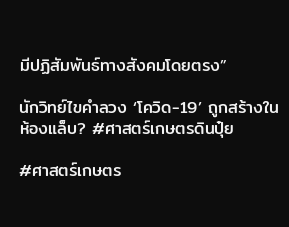มีปฏิสัมพันธ์ทางสังคมโดยตรง”

นักวิทย์ไขคำลวง ‘โควิด-19’ ถูกสร้างในห้องแล็บ? #ศาสตร์เกษตรดินปุ๋ย

#ศาสตร์เกษตร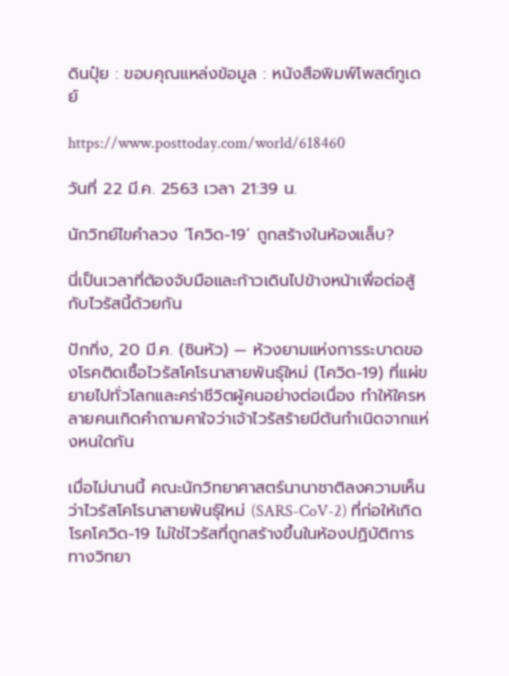ดินปุ๋ย : ขอบคุณแหล่งข้อมูล : หนังสือพิมพ์โพสต์ทูเดย์

https://www.posttoday.com/world/618460

วันที่ 22 มี.ค. 2563 เวลา 21:39 น.

นักวิทย์ไขคำลวง ‘โควิด-19’ ถูกสร้างในห้องแล็บ?

นี่เป็นเวลาที่ต้องจับมือและก้าวเดินไปข้างหน้าเพื่อต่อสู้กับไวรัสนี้ด้วยกัน

ปักกิ่ง, 20 มี.ค. (ซินหัว) — ห้วงยามแห่งการระบาดของโรคติดเชื้อไวรัสโคโรนาสายพันธุ์ใหม่ (โควิด-19) ที่แผ่ขยายไปทั่วโลกและคร่าชีวิตผู้คนอย่างต่อเนื่อง ทำให้ใครหลายคนเกิดคำถามคาใจว่าเจ้าไวรัสร้ายมีต้นกำเนิดจากแห่งหนใดกัน

เมื่อไม่นานนี้ คณะนักวิทยาศาสตร์นานาชาติลงความเห็นว่าไวรัสโคโรนาสายพันธุ์ใหม่ (SARS-CoV-2) ที่ก่อให้เกิดโรคโควิด-19 ไม่ใช่ไวรัสที่ถูกสร้างขึ้นในห้องปฏิบัติการทางวิทยา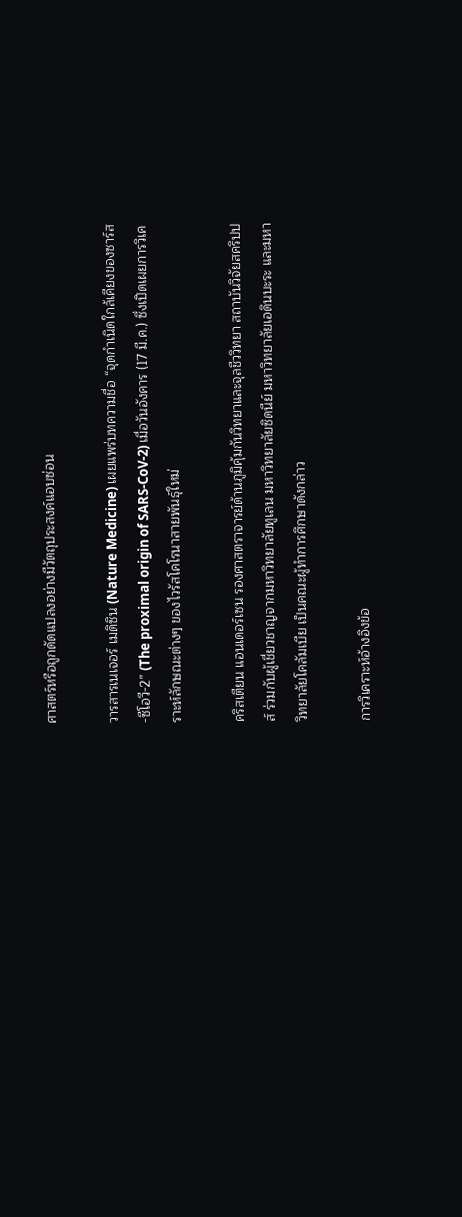ศาสตร์หรือถูกดัดแปลงอย่างมีวัตถุประสงค์แอบซ่อน

วารสารเนเจอร์ เมดิซิน (Nature Medicine) เผยแพร่บทความชื่อ “จุดกำเนิดใกล้เคียงของซาร์ส-ซีโอวี-2” (The proximal origin of SARS-CoV-2) เมื่อวันอังคาร (17 มี.ค.) ซึ่งเปิดเผยการวิเคราะห์ลักษณะต่างๆ ของไวรัสโคโรนาสายพันธุ์ใหม่

คริสเตียน แอนเดอร์เซน รองศาสตราจารย์ด้านภูมิคุ้มกันวิทยาและจุลชีววิทยา สถาบันวิจัยสคริปปส์ ร่วมกับผู้เชี่ยวชาญจากมหาวิทยาลัยทูเลน มหาวิทยาลัยซิดนีย์ มหาวิทยาลัยเอดินบะระ และมหาวิทยาลัยโคลัมเบีย เป็นคณะผู้ทำการศึกษาดังกล่าว

การวิเคราะห์อ้างอิงข้อ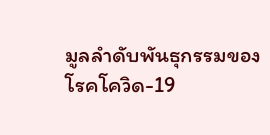มูลลำดับพันธุกรรมของโรคโควิด-19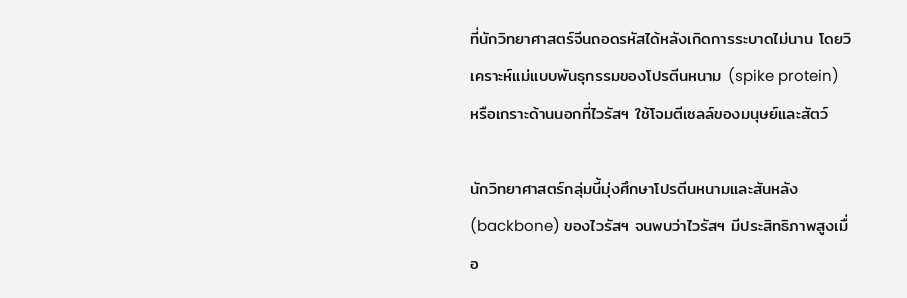ที่นักวิทยาศาสตร์จีนถอดรหัสได้หลังเกิดการระบาดไม่นาน โดยวิเคราะห์แม่แบบพันธุกรรมของโปรตีนหนาม (spike protein) หรือเกราะด้านนอกที่ไวรัสฯ ใช้โจมตีเซลล์ของมนุษย์และสัตว์

นักวิทยาศาสตร์กลุ่มนี้มุ่งศึกษาโปรตีนหนามและสันหลัง (backbone) ของไวรัสฯ จนพบว่าไวรัสฯ มีประสิทธิภาพสูงเมื่อ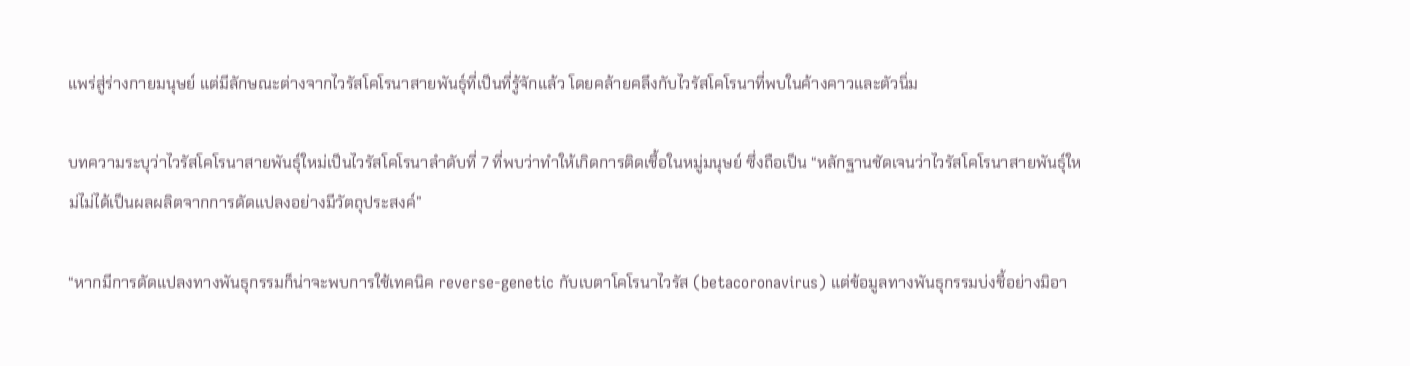แพร่สู่ร่างกายมนุษย์ แต่มีลักษณะต่างจากไวรัสโคโรนาสายพันธุ์ที่เป็นที่รู้จักแล้ว โดยคล้ายคลึงกับไวรัสโคโรนาที่พบในค้างคาวและตัวนิ่ม

บทความระบุว่าไวรัสโคโรนาสายพันธุ์ใหม่เป็นไวรัสโคโรนาลำดับที่ 7 ที่พบว่าทำให้เกิดการติดเชื้อในหมู่มนุษย์ ซึ่งถือเป็น “หลักฐานชัดเจนว่าไวรัสโคโรนาสายพันธุ์ใหม่ไม่ได้เป็นผลผลิตจากการดัดแปลงอย่างมีวัตถุประสงค์”

“หากมีการดัดแปลงทางพันธุกรรมก็น่าจะพบการใช้เทคนิค reverse-genetic กับเบตาโคโรนาไวรัส (betacoronavirus) แต่ข้อมูลทางพันธุกรรมบ่งชี้อย่างมิอา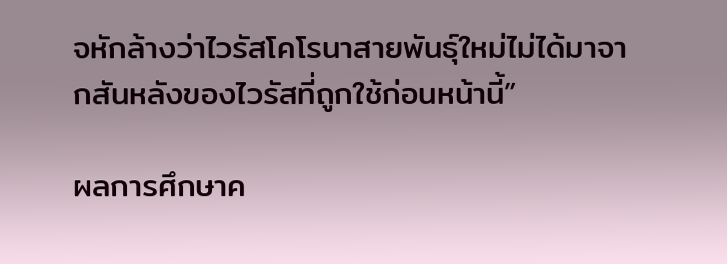จหักล้างว่าไวรัสโคโรนาสายพันธุ์ใหม่ไม่ได้มาจากสันหลังของไวรัสที่ถูกใช้ก่อนหน้านี้”

ผลการศึกษาค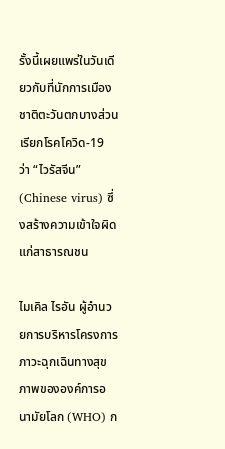รั้งนี้เผยแพร่ในวันเดียวกับที่นักการเมืองชาติตะวันตกบางส่วนเรียกโรคโควิด-19 ว่า “ไวรัสจีน” (Chinese virus) ซึ่งสร้างความเข้าใจผิดแก่สาธารณชน

ไมเคิล ไรอัน ผู้อำนวยการบริหารโครงการภาวะฉุกเฉินทางสุขภาพขององค์การอนามัยโลก (WHO) ก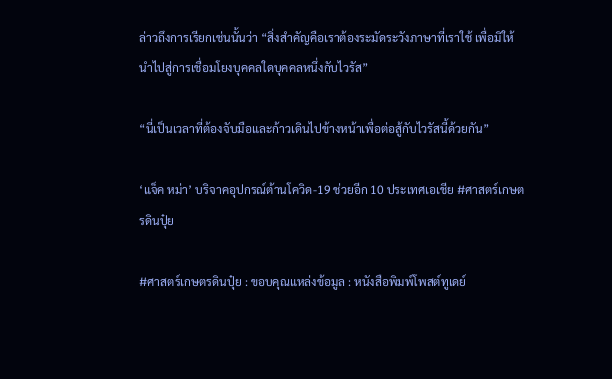ล่าวถึงการเรียกเช่นนั้นว่า “สิ่งสำคัญคือเราต้องระมัดระวังภาษาที่เราใช้ เพื่อมิให้นำไปสู่การเชื่อมโยงบุคคลใดบุคคลหนึ่งกับไวรัส”

“นี่เป็นเวลาที่ต้องจับมือและก้าวเดินไปข้างหน้าเพื่อต่อสู้กับไวรัสนี้ด้วยกัน”

‘แจ็ค หม่า’ บริจาคอุปกรณ์ต้านโควิด-19 ช่วยอีก 10 ประเทศเอเชีย #ศาสตร์เกษตรดินปุ๋ย

#ศาสตร์เกษตรดินปุ๋ย : ขอบคุณแหล่งข้อมูล : หนังสือพิมพ์โพสต์ทูเดย์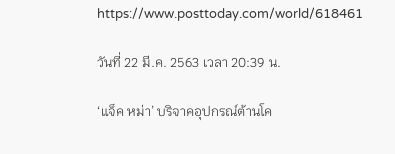https://www.posttoday.com/world/618461

วันที่ 22 มี.ค. 2563 เวลา 20:39 น.

‘แจ็ค หม่า’ บริจาคอุปกรณ์ต้านโค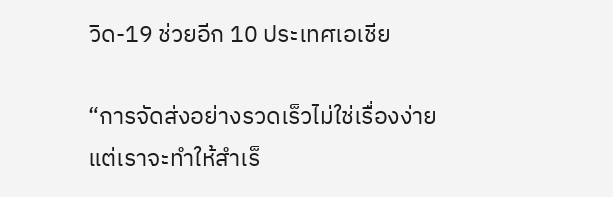วิด-19 ช่วยอีก 10 ประเทศเอเชีย

“การจัดส่งอย่างรวดเร็วไม่ใช่เรื่องง่าย แต่เราจะทำให้สำเร็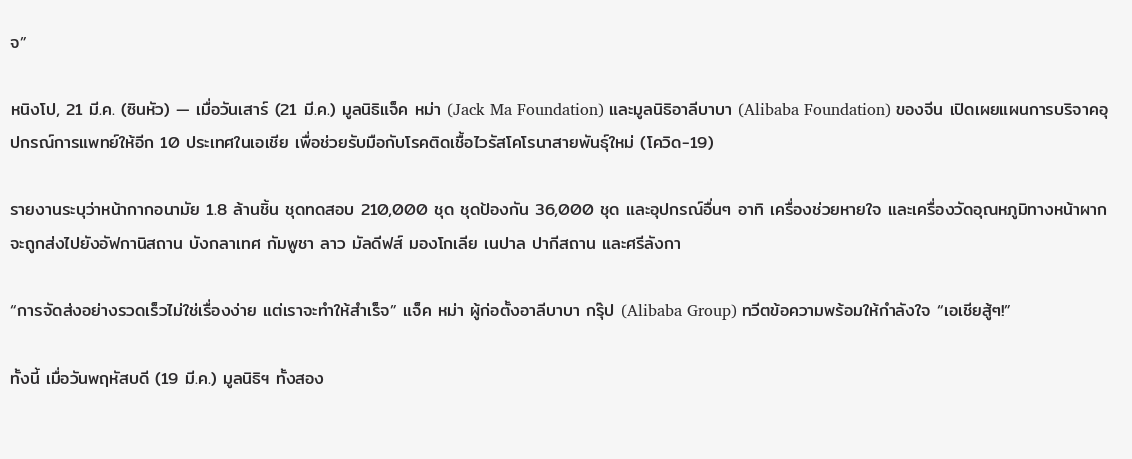จ”

หนิงโป, 21 มี.ค. (ซินหัว) — เมื่อวันเสาร์ (21 มี.ค.) มูลนิธิแจ็ค หม่า (Jack Ma Foundation) และมูลนิธิอาลีบาบา (Alibaba Foundation) ของจีน เปิดเผยแผนการบริจาคอุปกรณ์การแพทย์ให้อีก 10 ประเทศในเอเชีย เพื่อช่วยรับมือกับโรคติดเชื้อไวรัสโคโรนาสายพันธุ์ใหม่ (โควิด-19)

รายงานระบุว่าหน้ากากอนามัย 1.8 ล้านชิ้น ชุดทดสอบ 210,000 ชุด ชุดป้องกัน 36,000 ชุด และอุปกรณ์อื่นๆ อาทิ เครื่องช่วยหายใจ และเครื่องวัดอุณหภูมิทางหน้าผาก จะถูกส่งไปยังอัฟกานิสถาน บังกลาเทศ กัมพูชา ลาว มัลดีฟส์ มองโกเลีย เนปาล ปากีสถาน และศรีลังกา

“การจัดส่งอย่างรวดเร็วไม่ใช่เรื่องง่าย แต่เราจะทำให้สำเร็จ” แจ็ค หม่า ผู้ก่อตั้งอาลีบาบา กรุ๊ป (Alibaba Group) ทวีตข้อความพร้อมให้กำลังใจ “เอเชียสู้ๆ!”

ทั้งนี้ เมื่อวันพฤหัสบดี (19 มี.ค.) มูลนิธิฯ ทั้งสอง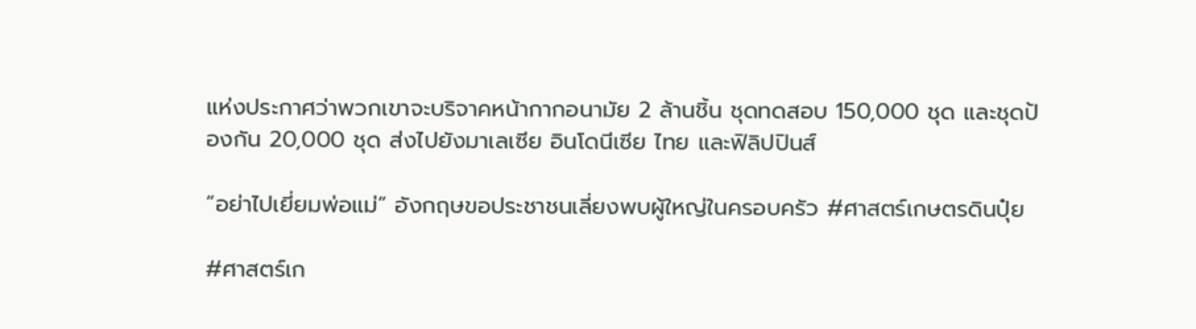แห่งประกาศว่าพวกเขาจะบริจาคหน้ากากอนามัย 2 ล้านชิ้น ชุดทดสอบ 150,000 ชุด และชุดป้องกัน 20,000 ชุด ส่งไปยังมาเลเซีย อินโดนีเซีย ไทย และฟิลิปปินส์

“อย่าไปเยี่ยมพ่อแม่” อังกฤษขอประชาชนเลี่ยงพบผู้ใหญ่ในครอบครัว #ศาสตร์เกษตรดินปุ๋ย

#ศาสตร์เก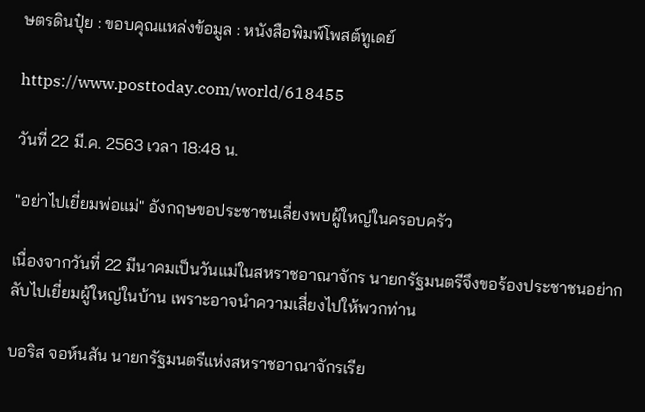ษตรดินปุ๋ย : ขอบคุณแหล่งข้อมูล : หนังสือพิมพ์โพสต์ทูเดย์

https://www.posttoday.com/world/618455

วันที่ 22 มี.ค. 2563 เวลา 18:48 น.

"อย่าไปเยี่ยมพ่อแม่" อังกฤษขอประชาชนเลี่ยงพบผู้ใหญ่ในครอบครัว

เนื่องจากวันที่ 22 มีนาคมเป็นวันแม่ในสหราชอาณาจักร นายกรัฐมนตรีจึงขอร้องประชาชนอย่ากลับไปเยี่ยมผู้ใหญ่ในบ้าน เพราะอาจนำความเสี่ยงไปให้พวกท่าน

บอริส จอห์นสัน นายกรัฐมนตรีแห่งสหราชอาณาจักรเรีย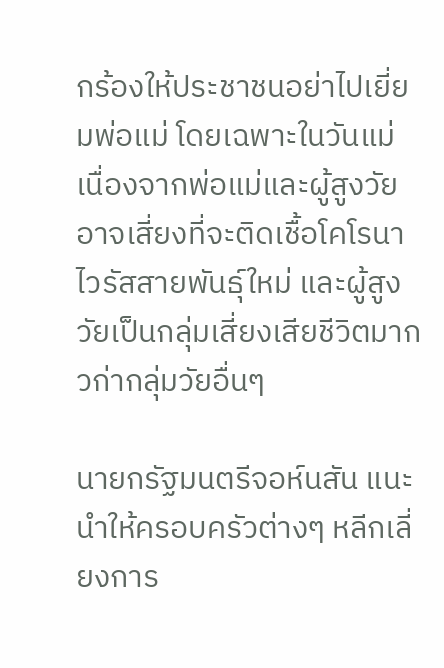กร้องให้ประชาชนอย่าไปเยี่ยมพ่อแม่ โดยเฉพาะในวันแม่ เนื่องจากพ่อแม่และผู้สูงวัยอาจเสี่ยงที่จะติดเชื้อโคโรนาไวรัสสายพันธุ์ใหม่ และผู้สูงวัยเป็นกลุ่มเสี่ยงเสียชีวิตมากวก่ากลุ่มวัยอื่นๆ

นายกรัฐมนตรีจอห์นสัน แนะนำให้ครอบครัวต่างๆ หลีกเลี่ยงการ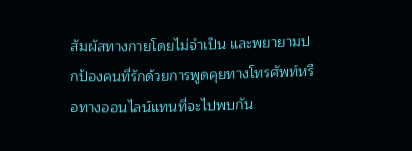สัมผัสทางกายโดยไม่จำเป็น และพยายามปกป้องคนที่รักด้วยการพูดคุยทางโทรศัพท์หรือทางออนไลน์แทนที่จะไปพบกัน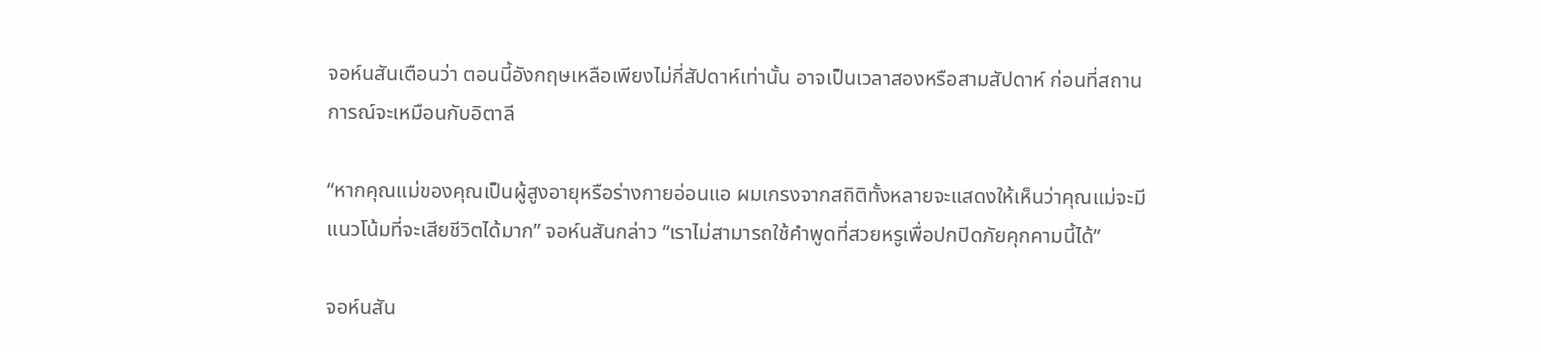จอห์นสันเตือนว่า ตอนนี้อังกฤษเหลือเพียงไม่กี่สัปดาห์เท่านั้น อาจเป็นเวลาสองหรือสามสัปดาห์ ก่อนที่สถานการณ์จะเหมือนกับอิตาลี

“หากคุณแม่ของคุณเป็นผู้สูงอายุหรือร่างกายอ่อนแอ ผมเกรงจากสถิติทั้งหลายจะแสดงให้เห็นว่าคุณแม่จะมีแนวโน้มที่จะเสียชีวิตได้มาก” จอห์นสันกล่าว “เราไม่สามารถใช้คำพูดที่สวยหรูเพื่อปกปิดภัยคุกคามนี้ได้”

จอห์นสัน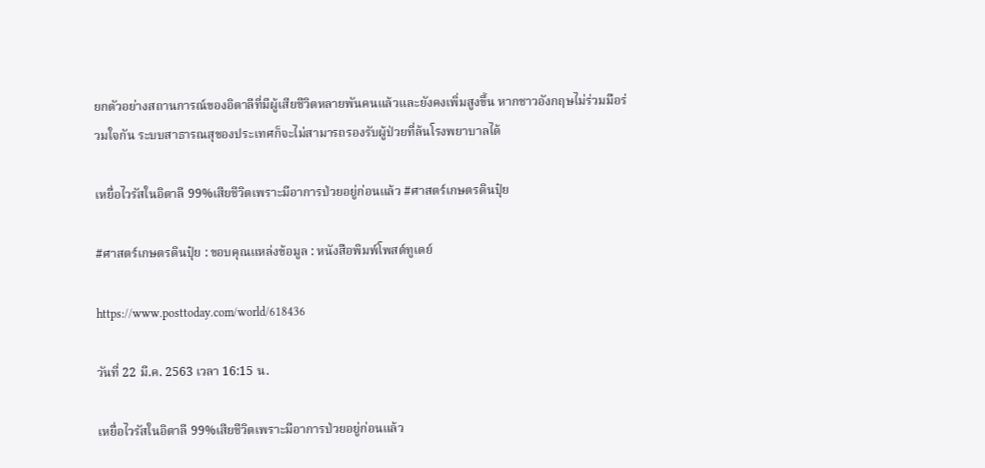ยกตัวอย่างสถานการณ์ของอิตาลีที่มีผู้เสียชีวิตหลายพันคนแล้วและยังคงเพิ่มสูงขึ้น หากชาวอังกฤษไม่ร่วมมือร่วมใจกัน ระบบสาธารณสุของประเทศก็จะไม่สามารถรองรับผู้ป่วยที่ล้นโรงพยาบาลได้

เหยื่อไวรัสในอิตาลี 99%เสียชีวิตเพราะมีอาการป่วยอยู่ก่อนแล้ว #ศาสตร์เกษตรดินปุ๋ย

#ศาสตร์เกษตรดินปุ๋ย : ขอบคุณแหล่งข้อมูล : หนังสือพิมพ์โพสต์ทูเดย์

https://www.posttoday.com/world/618436

วันที่ 22 มี.ค. 2563 เวลา 16:15 น.

เหยื่อไวรัสในอิตาลี 99%เสียชีวิตเพราะมีอาการป่วยอยู่ก่อนแล้ว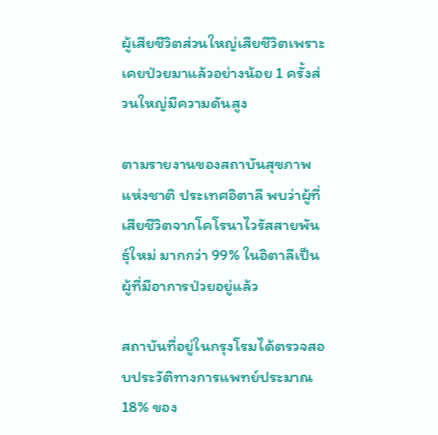ผู้เสียชีวิตส่วนใหญ่เสียชีวิตเพราะเคยป่วยมาแล้วอย่างน้อย 1 ครั้งส่วนใหญ่มีความดันสูง

ตามรายงานของสถาบันสุขภาพแห่งชาติ ประเทศอิตาลี พบว่าผู้ที่เสียชีวิตจากโคโรนาไวรัสสายพันธุ์ใหม่ มากกว่า 99% ในอิตาลีเป็นผู้ที่มีอาการป่วยอยู่แล้ว

สถาบันที่อยู่ในกรุงโรมได้ตรวจสอบประวัติทางการแพทย์ประมาณ 18% ของ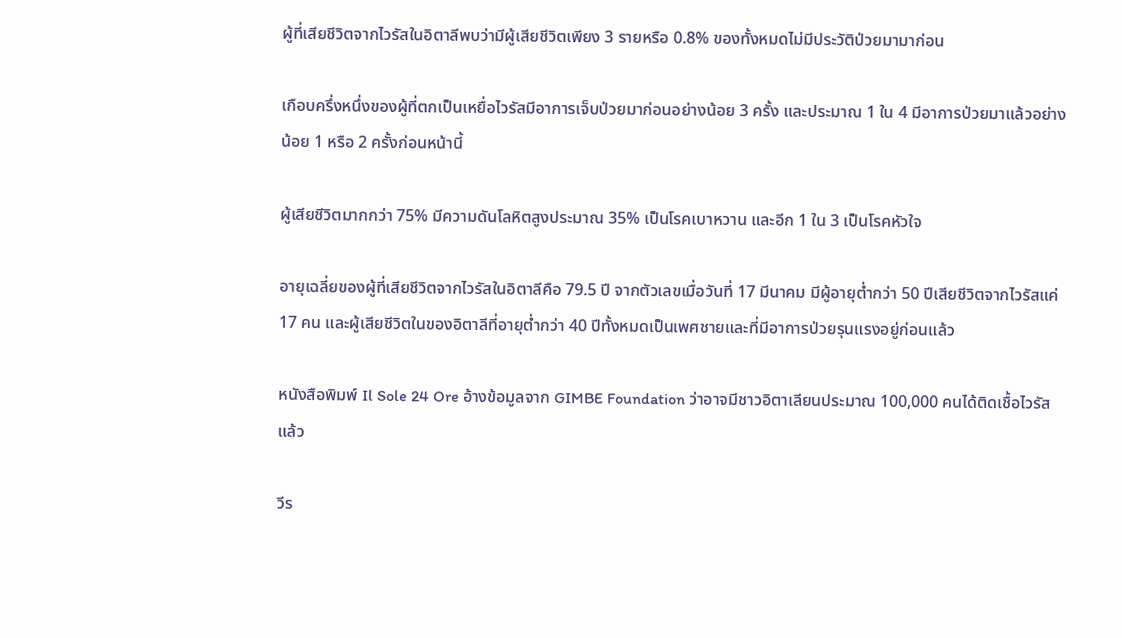ผู้ที่เสียชีวิตจากไวรัสในอิตาลีพบว่ามีผู้เสียชีวิตเพียง 3 รายหรือ 0.8% ของทั้งหมดไม่มีประวัติป่วยมามาก่อน

เกือบครึ่งหนึ่งของผู้ที่ตกเป็นเหยื่อไวรัสมีอาการเจ็บป่วยมาก่อนอย่างน้อย 3 ครั้ง และประมาณ 1 ใน 4 มีอาการป่วยมาแล้วอย่างน้อย 1 หรือ 2 ครั้งก่อนหน้านี้

ผู้เสียชีวิตมากกว่า 75% มีความดันโลหิตสูงประมาณ 35% เป็นโรคเบาหวาน และอีก 1 ใน 3 เป็นโรคหัวใจ

อายุเฉลี่ยของผู้ที่เสียชีวิตจากไวรัสในอิตาลีคือ 79.5 ปี จากตัวเลขเมื่อวันที่ 17 มีนาคม มีผู้อายุต่ำกว่า 50 ปีเสียชีวิตจากไวรัสแค่ 17 คน และผู้เสียชีวิตในของอิตาลีที่อายุต่ำกว่า 40 ปีทั้งหมดเป็นเพศชายและที่มีอาการป่วยรุนแรงอยู่ก่อนแล้ว

หนังสือพิมพ์ Il Sole 24 Ore อ้างข้อมูลจาก GIMBE Foundation ว่าอาจมีชาวอิตาเลียนประมาณ 100,000 คนได้ติดเชื้อไวรัสแล้ว

วีร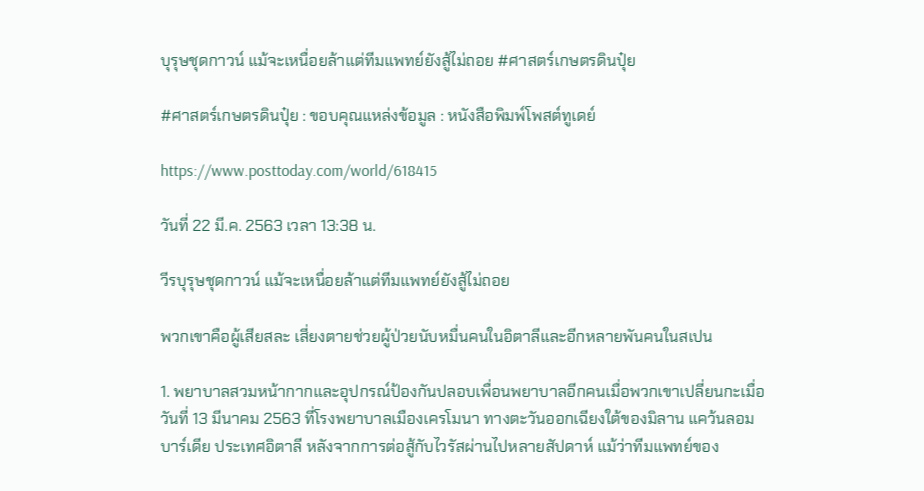บุรุษชุดกาวน์ แม้จะเหนื่อยล้าแต่ทีมแพทย์ยังสู้ไม่ถอย #ศาสตร์เกษตรดินปุ๋ย

#ศาสตร์เกษตรดินปุ๋ย : ขอบคุณแหล่งข้อมูล : หนังสือพิมพ์โพสต์ทูเดย์

https://www.posttoday.com/world/618415

วันที่ 22 มี.ค. 2563 เวลา 13:38 น.

วีรบุรุษชุดกาวน์ แม้จะเหนื่อยล้าแต่ทีมแพทย์ยังสู้ไม่ถอย

พวกเขาคือผู้เสียสละ เสี่ยงตายช่วยผู้ป่วยนับหมื่นคนในอิตาลีและอีกหลายพันคนในสเปน

1. พยาบาลสวมหน้ากากและอุปกรณ์ป้องกันปลอบเพื่อนพยาบาลอีกคนเมื่อพวกเขาเปลี่ยนกะเมื่อวันที่ 13 มีนาคม 2563 ที่โรงพยาบาลเมืองเครโมนา ทางตะวันออกเฉียงใต้ของมิลาน แคว้นลอมบาร์เดีย ประเทศอิตาลี หลังจากการต่อสู้กับไวรัสผ่านไปหลายสัปดาห์ แม้ว่าทีมแพทย์ของ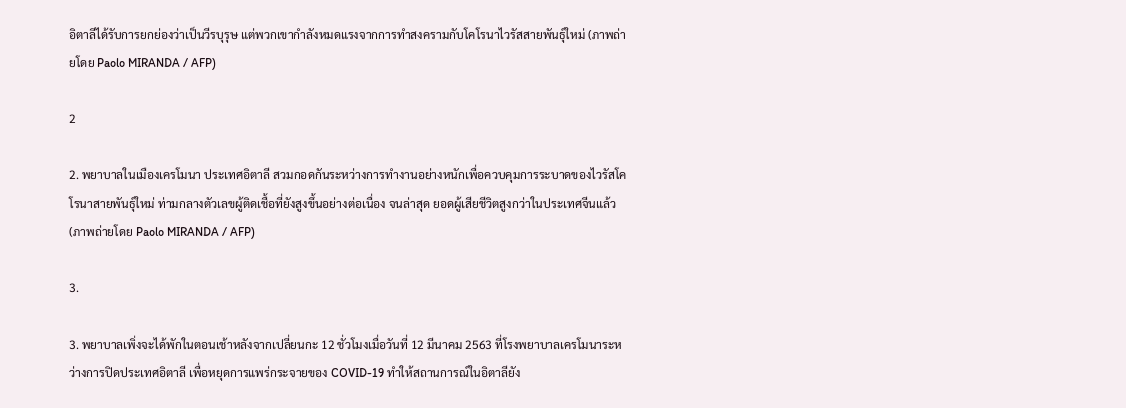อิตาลีได้รับการยกย่องว่าเป็นวีรบุรุษ แต่พวกเขากำลังหมดแรงจากการทำสงครามกับโคโรนาไวรัสสายพันธุ์ใหม่ (ภาพถ่ายโดย Paolo MIRANDA / AFP)

2

2. พยาบาลในเมืองเครโมนา ประเทศอิตาลี สวมกอดกันระหว่างการทำงานอย่างหนักเพื่อควบคุมการระบาดของไวรัสโคโรนาสายพันธุ์ใหม่ ท่ามกลางตัวเลขผู้ติดเชื้อที่ยังสูงขึ้นอย่างต่อเนื่อง จนล่าสุด ยอดผู้เสียชีวิตสูงกว่าในประเทศจีนแล้ว (ภาพถ่ายโดย Paolo MIRANDA / AFP)

3.

3. พยาบาลเพิ่งจะได้พักในตอนเช้าหลังจากเปลี่ยนกะ 12 ชั่วโมงเมื่อวันที่ 12 มีนาคม 2563 ที่โรงพยาบาลเครโมนาระหว่างการปิดประเทศอิตาลี เพื่อหยุดการแพร่กระจายของ COVID-19 ทำให้สถานการณ์ในอิตาลียัง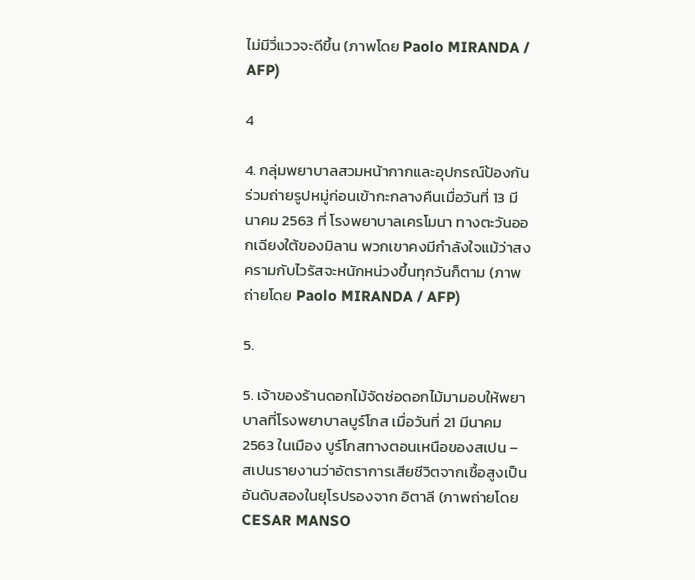ไม่มีวี่แววจะดีขึ้น (ภาพโดย Paolo MIRANDA / AFP)

4

4. กลุ่มพยาบาลสวมหน้ากากและอุปกรณ์ป้องกันร่วมถ่ายรูปหมู่ก่อนเข้ากะกลางคืนเมื่อวันที่ 13 มีนาคม 2563 ที่ โรงพยาบาลเครโมนา ทางตะวันออกเฉียงใต้ของมิลาน พวกเขาคงมีกำลังใจแม้ว่าสงครามกับไวรัสจะหนักหน่วงขึ้นทุกวันก็ตาม (ภาพถ่ายโดย Paolo MIRANDA / AFP)

5.

5. เจ้าของร้านดอกไม้จัดช่อดอกไม้มามอบให้พยาบาลที่โรงพยาบาลบูร์โกส เมื่อวันที่ 21 มีนาคม 2563 ในเมือง บูร์โกสทางตอนเหนือของสเปน – สเปนรายงานว่าอัตราการเสียชีวิตจากเชื้อสูงเป็นอันดับสองในยุโรปรองจาก อิตาลี (ภาพถ่ายโดย CESAR MANSO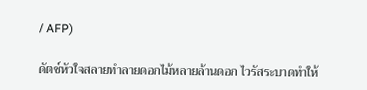/ AFP)

ดัตช์หัวใจสลายทำลายดอกไม้หลายล้านดอก ไวรัสระบาดทำให้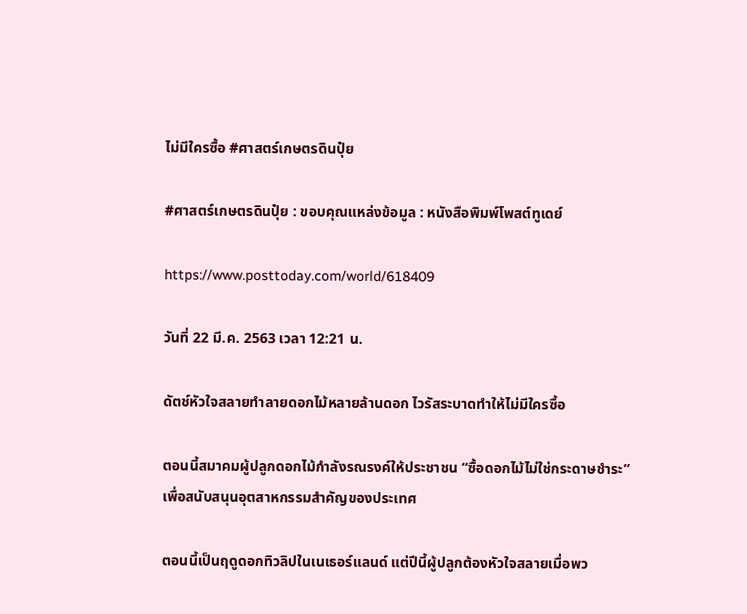ไม่มีใครซื้อ #ศาสตร์เกษตรดินปุ๋ย

#ศาสตร์เกษตรดินปุ๋ย : ขอบคุณแหล่งข้อมูล : หนังสือพิมพ์โพสต์ทูเดย์

https://www.posttoday.com/world/618409

วันที่ 22 มี.ค. 2563 เวลา 12:21 น.

ดัตช์หัวใจสลายทำลายดอกไม้หลายล้านดอก ไวรัสระบาดทำให้ไม่มีใครซื้อ

ตอนนี้สมาคมผู้ปลูกดอกไม้กำลังรณรงค์ให้ประชาชน “ซื้อดอกไม้ไม่ใช่กระดาษชำระ” เพื่อสนับสนุนอุตสาหกรรมสำคัญของประเทศ

ตอนนี้เป็นฤดูดอกทิวลิปในเนเธอร์แลนด์ แต่ปีนี้ผู้ปลูกต้องหัวใจสลายเมื่อพว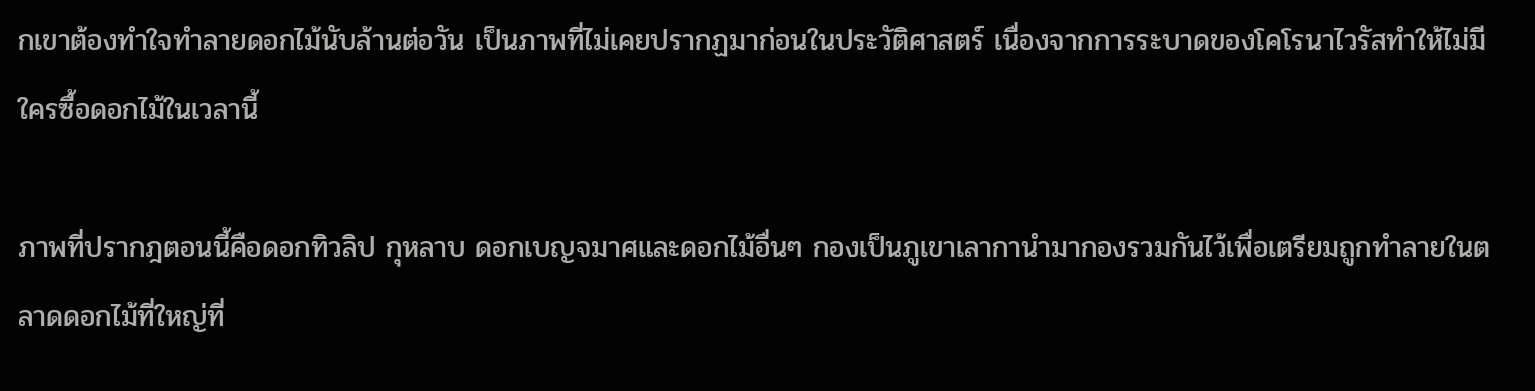กเขาต้องทำใจทำลายดอกไม้นับล้านต่อวัน เป็นภาพที่ไม่เคยปรากฏมาก่อนในประวัติศาสตร์ เนื่องจากการระบาดของโคโรนาไวรัสทำให้ไม่มีใครซื้อดอกไม้ในเวลานี้

ภาพที่ปรากฎตอนนี้คือดอกทิวลิป กุหลาบ ดอกเบญจมาศและดอกไม้อื่นๆ กองเป็นภูเขาเลากานำมากองรวมกันไว้เพื่อเตรียมถูกทำลายในตลาดดอกไม้ที่ใหญ่ที่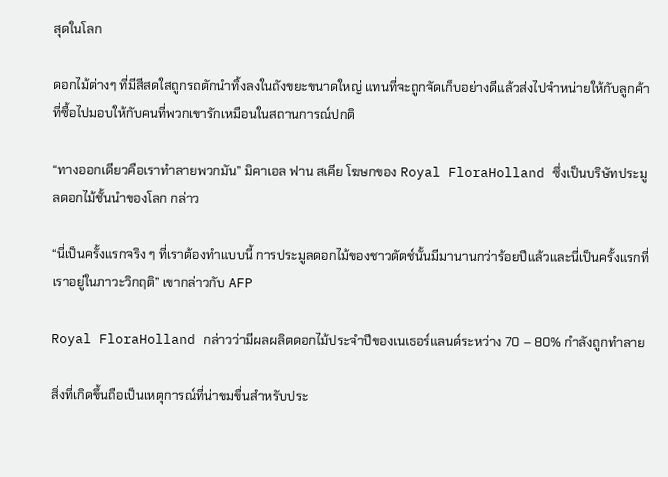สุดในโลก

ดอกไม้ต่างๆ ที่มีสีสดใสถูกรถตักนำทิ้งลงในถังขยะขนาดใหญ่ แทนที่จะถูกจัดเก็บอย่างดีแล้วส่งไปจำหน่ายให้กับลูกค้าที่ซื้อไปมอบให้กับคนที่พวกเขารักเหมือนในสถานการณ์ปกติ

“ทางออกเดียวคือเราทำลายพวกมัน” มิคาเอล ฟาน สเคีย โฆษกของ Royal FloraHolland ซึ่งเป็นบริษัทประมูลดอกไม้ชั้นนำของโลก กล่าว

“นี่เป็นครั้งแรกจริง ๆ ที่เราต้องทำแบบนี้ การประมูลดอกไม้ของชาวดัตช์นั้นมีมานานกว่าร้อยปีแล้วและนี่เป็นครั้งแรกที่เราอยู่ในภาวะวิกฤติ” เขากล่าวกับ AFP

Royal FloraHolland กล่าวว่ามีผลผลิตดอกไม้ประจำปีของเนเธอร์แลนด์ระหว่าง 70 – 80% กำลังถูกทำลาย

สิ่งที่เกิดขึ้นถือเป็นเหตุการณ์ที่น่าขมขื่นสำหรับประ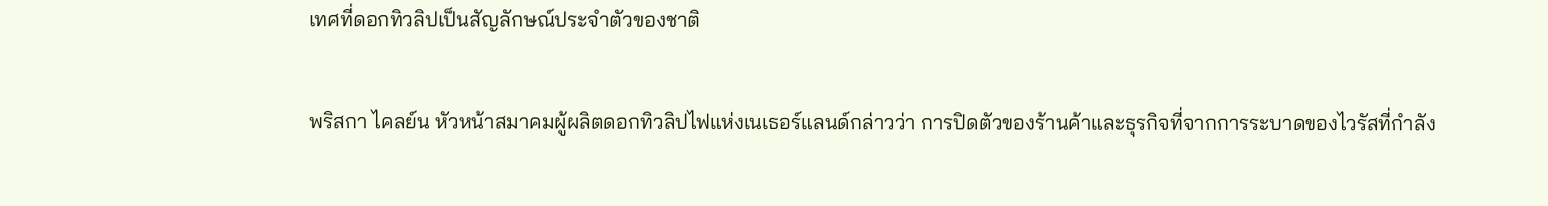เทศที่ดอกทิวลิปเป็นสัญลักษณ์ประจำตัวของชาติ

พริสกา ไคลย์น หัวหน้าสมาคมผู้ผลิตดอกทิวลิปไฟแห่งเนเธอร์แลนด์กล่าวว่า การปิดตัวของร้านค้าและธุรกิจที่จากการระบาดของไวรัสที่กำลัง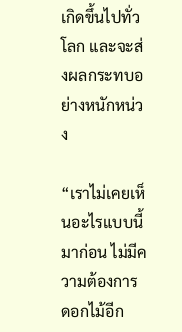เกิดขึ้นไปทั่วโลก และจะส่งผลกระทบอย่างหนักหน่วง

“เราไม่เคยเห็นอะไรแบบนี้มาก่อน ไม่มีความต้องการดอกไม้อีก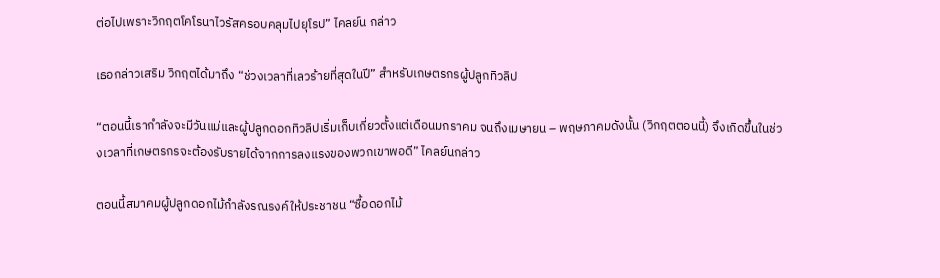ต่อไปเพราะวิกฤตโคโรนาไวรัสครอบคลุมไปยุโรป” ไคลย์น กล่าว

เธอกล่าวเสริม วิกฤตได้มาถึง “ช่วงเวลาที่เลวร้ายที่สุดในปี” สำหรับเกษตรกรผู้ปลูกทิวลิป

“ตอนนี้เรากำลังจะมีวันแม่และผู้ปลูกดอกทิวลิปเริ่มเก็บเกี่ยวตั้งแต่เดือนมกราคม จนถึงเมษายน – พฤษภาคมดังนั้น (วิกฤตตอนนี้) จึงเกิดขึ้นในช่วงเวลาที่เกษตรกรจะต้องรับรายได้จากการลงแรงของพวกเขาพอดี” ไคลย์นกล่าว

ตอนนี้สมาคมผู้ปลูกดอกไม้กำลังรณรงค์ให้ประชาชน “ซื้อดอกไม้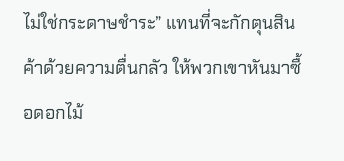ไม่ใช่กระดาษชำระ” แทนที่จะกักตุนสินค้าด้วยความตื่นกลัว ให้พวกเขาหันมาซื้อดอกไม้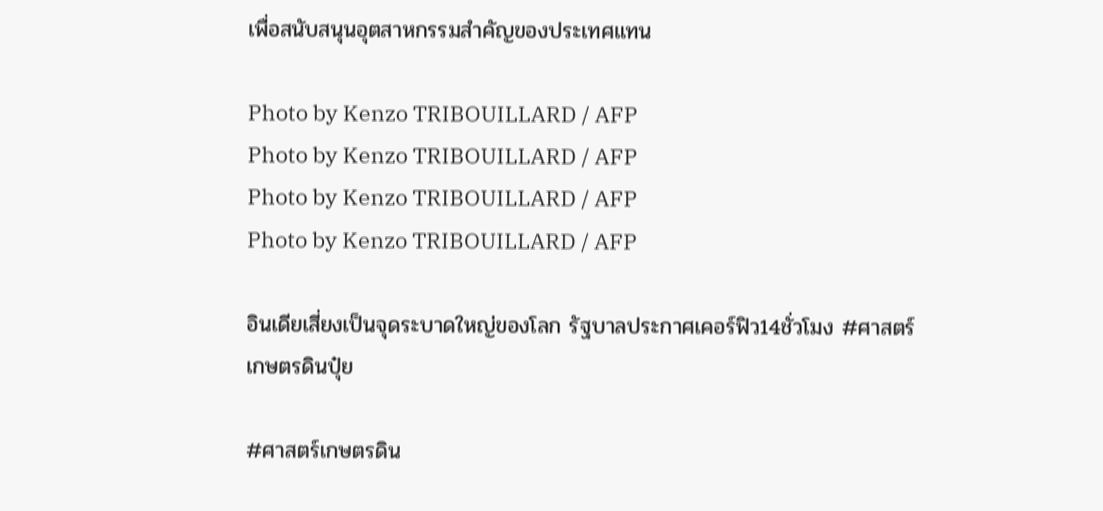เพื่อสนับสนุนอุตสาหกรรมสำคัญของประเทศแทน

Photo by Kenzo TRIBOUILLARD / AFP
Photo by Kenzo TRIBOUILLARD / AFP
Photo by Kenzo TRIBOUILLARD / AFP
Photo by Kenzo TRIBOUILLARD / AFP

อินเดียเสี่ยงเป็นจุดระบาดใหญ่ของโลก รัฐบาลประกาศเคอร์ฟิว14ชั่วโมง #ศาสตร์เกษตรดินปุ๋ย

#ศาสตร์เกษตรดิน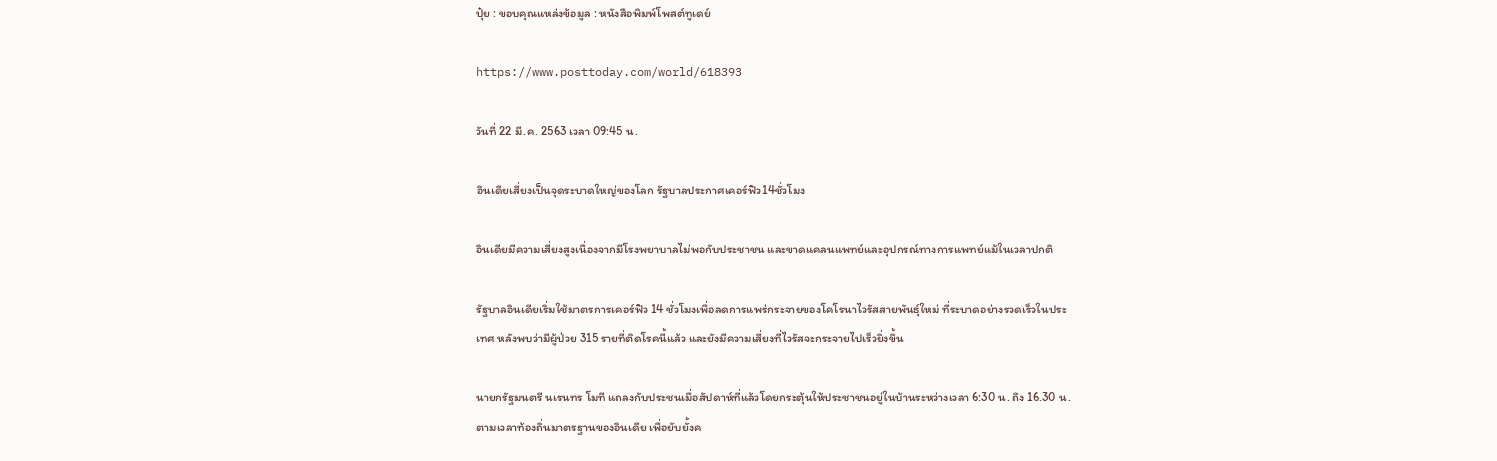ปุ๋ย : ขอบคุณแหล่งข้อมูล : หนังสือพิมพ์โพสต์ทูเดย์

https://www.posttoday.com/world/618393

วันที่ 22 มี.ค. 2563 เวลา 09:45 น.

อินเดียเสี่ยงเป็นจุดระบาดใหญ่ของโลก รัฐบาลประกาศเคอร์ฟิว14ชั่วโมง

อินเดียมีความเสี่ยงสูงเนื่องจากมีโรงพยาบาลไม่พอกับประชาชน และขาดแคลนแพทย์และอุปกรณ์ทางการแพทย์แม้ในเวลาปกติ

รัฐบาลอินเดียเริ่มใช้มาตรการเคอร์ฟิว 14 ชั่วโมงเพื่อลดการแพร่กระจายของโคโรนาไวรัสสายพันธุ์ใหม่ ที่ระบาดอย่างรวดเร็วในประเทศ หลังพบว่ามีผู้ป่วย 315 รายที่ติดโรคนี้แล้ว และยังมีความเสี่ยงที่ไวรัสจะกระจายไปเร็วยิ่งขึ้น

นายกรัฐมนตรี นเรนทร โมที แถลงกับประชนเมื่อสัปดาห์ที่แล้วโดยกระตุ้นให้ประชาชนอยู่ในบ้านระหว่างเวลา 6:30 น. ถึง 16.30 น. ตามเวลาท้องถิ่นมาตรฐานของอินเดีย เพื่อยับยั้งค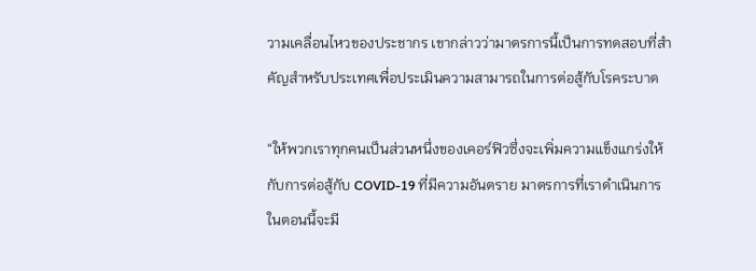วามเคลื่อนไหวของประชากร เขากล่าวว่ามาตรการนี้เป็นการทดสอบที่สำคัญสำหรับประเทศเพื่อประเมินความสามารถในการต่อสู้กับโรคระบาด

“ให้พวกเราทุกคนเป็นส่วนหนึ่งของเคอร์ฟิวซึ่งจะเพิ่มความแข็งแกร่งให้กับการต่อสู้กับ COVID-19 ที่มีความอันตราย มาตรการที่เราดำเนินการในตอนนี้จะมี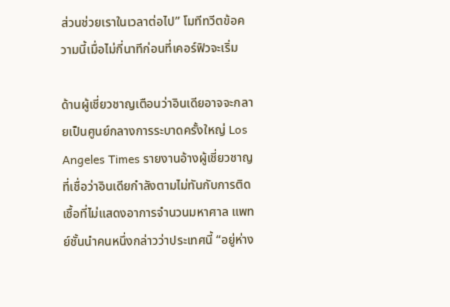ส่วนช่วยเราในเวลาต่อไป” โมทีทวีตข้อความนี้เมื่อไม่กี่นาทีก่อนที่เคอร์ฟิวจะเริ่ม

ด้านผู้เชี่ยวชาญเตือนว่าอินเดียอาจจะกลายเป็นศูนย์กลางการระบาดครั้งใหญ่ Los Angeles Times รายงานอ้างผู้เชี่ยวชาญที่เชื่อว่าอินเดียกำลังตามไม่ทันกับการติดเชื้อที่ไม่แสดงอาการจำนวนมหาศาล แพทย์ชั้นนำคนหนึ่งกล่าวว่าประเทศนี้ “อยู่ห่าง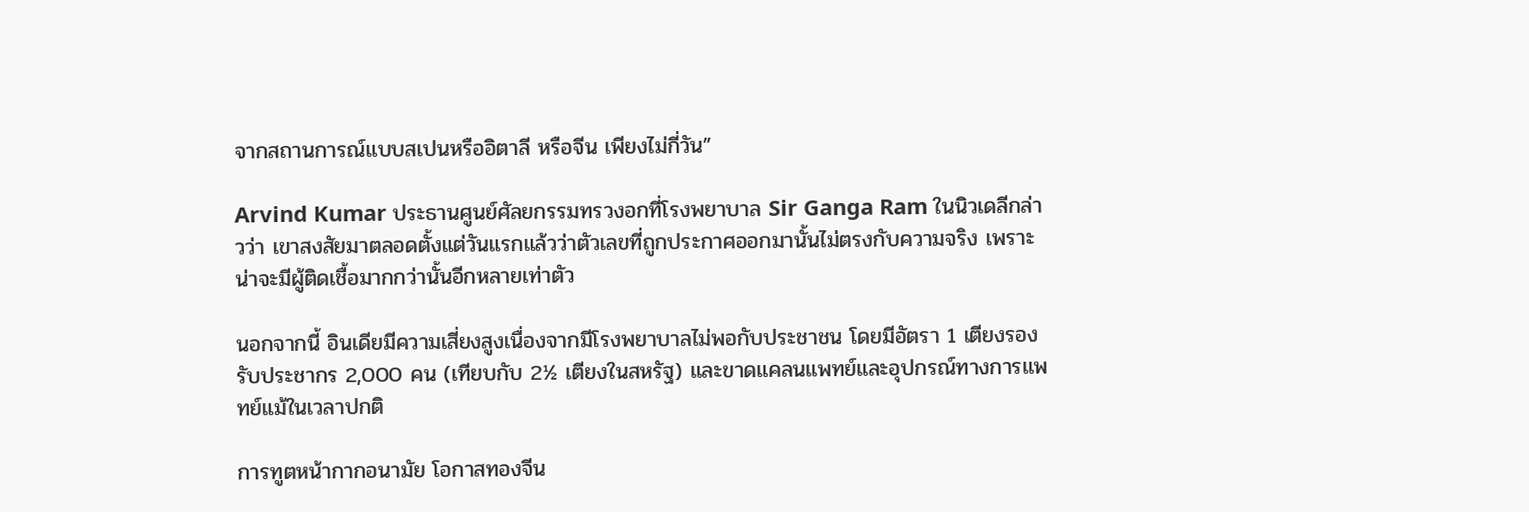จากสถานการณ์แบบสเปนหรืออิตาลี หรือจีน เพียงไม่กี่วัน”

Arvind Kumar ประธานศูนย์ศัลยกรรมทรวงอกที่โรงพยาบาล Sir Ganga Ram ในนิวเดลีกล่าวว่า เขาสงสัยมาตลอดตั้งแต่วันแรกแล้วว่าตัวเลขที่ถูกประกาศออกมานั้นไม่ตรงกับความจริง เพราะน่าจะมีผู้ติดเชื้อมากกว่านั้นอีกหลายเท่าตัว

นอกจากนี้ อินเดียมีความเสี่ยงสูงเนื่องจากมีโรงพยาบาลไม่พอกับประชาชน โดยมีอัตรา 1 เตียงรองรับประชากร 2,000 คน (เทียบกับ 2½ เตียงในสหรัฐ) และขาดแคลนแพทย์และอุปกรณ์ทางการแพทย์แม้ในเวลาปกติ

การทูตหน้ากากอนามัย โอกาสทองจีน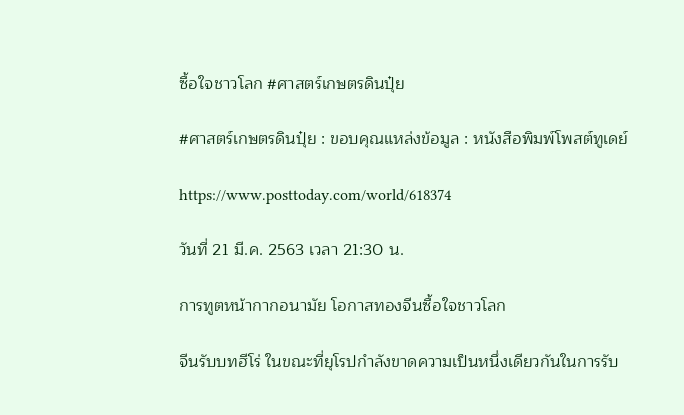ซื้อใจชาวโลก #ศาสตร์เกษตรดินปุ๋ย

#ศาสตร์เกษตรดินปุ๋ย : ขอบคุณแหล่งข้อมูล : หนังสือพิมพ์โพสต์ทูเดย์

https://www.posttoday.com/world/618374

วันที่ 21 มี.ค. 2563 เวลา 21:30 น.

การทูตหน้ากากอนามัย โอกาสทองจีนซื้อใจชาวโลก

จีนรับบทฮีโร่ ในขณะที่ยุโรปกำลังขาดความเป็นหนึ่งเดียวกันในการรับ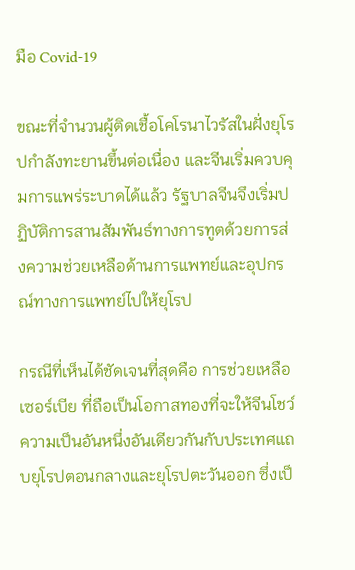มือ Covid-19

ขณะที่จำนวนผู้ติดเชื้อโคโรนาไวรัสในฝั่งยุโรปกำลังทะยานขึ้นต่อเนื่อง และจีนเริ่มควบคุมการแพร่ระบาดได้แล้ว รัฐบาลจีนจึงเริ่มปฏิบัติการสานสัมพันธ์ทางการทูตด้วยการส่งความช่วยเหลือด้านการแพทย์และอุปกรณ์ทางการแพทย์ไปให้ยุโรป

กรณีที่เห็นได้ชัดเจนที่สุดคือ การช่วยเหลือเซอร์เบีย ที่ถือเป็นโอกาสทองที่จะให้จีนโชว์ความเป็นอันหนึ่งอันเดียวกันกับประเทศแถบยุโรปตอนกลางและยุโรปตะวันออก ซึ่งเป็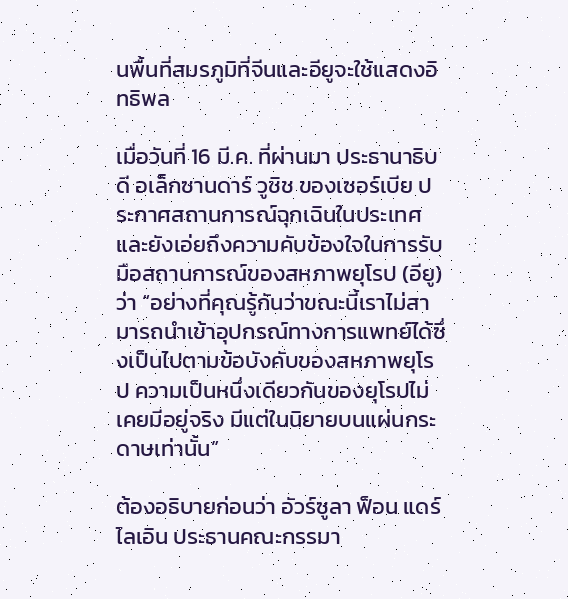นพื้นที่สมรภูมิที่จีนและอียูจะใช้แสดงอิทธิพล

เมื่อวันที่ 16 มี.ค. ที่ผ่านมา ประธานาธิบดี อเล็กซานดาร์ วูชิช ของเซอร์เบีย ประกาศสถานการณ์ฉุกเฉินในประเทศและยังเอ่ยถึงความคับข้องใจในการรับมือสถานการณ์ของสหภาพยุโรป (อียู) ว่า “อย่างที่คุณรู้กันว่าขณะนี้เราไม่สามารถนำเข้าอุปกรณ์ทางการแพทย์ได้ซึ่งเป็นไปตามข้อบังคับของสหภาพยุโรป ความเป็นหนึ่งเดียวกันของยุโรปไม่เคยมีอยู่จริง มีแต่ในนิยายบนแผ่นกระดาษเท่านั้น”

ต้องอธิบายก่อนว่า อัวร์ซูลา ฟ็อน แดร์ ไลเอิน ประธานคณะกรรมา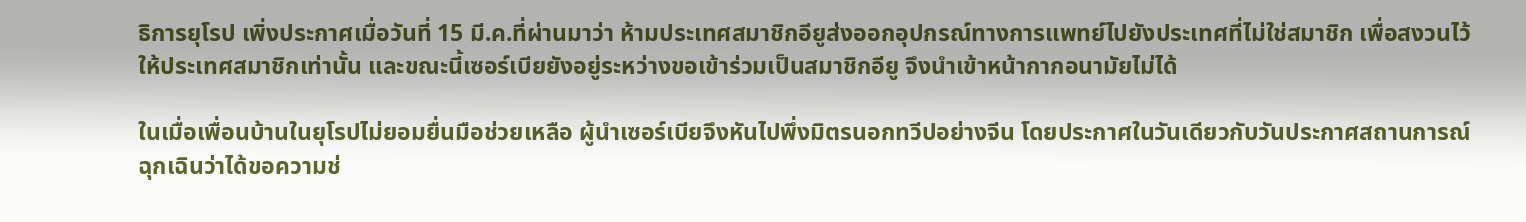ธิการยุโรป เพิ่งประกาศเมื่อวันที่ 15 มี.ค.ที่ผ่านมาว่า ห้ามประเทศสมาชิกอียูส่งออกอุปกรณ์ทางการแพทย์ไปยังประเทศที่ไม่ใช่สมาชิก เพื่อสงวนไว้ให้ประเทศสมาชิกเท่านั้น และขณะนี้เซอร์เบียยังอยู่ระหว่างขอเข้าร่วมเป็นสมาชิกอียู จึงนำเข้าหน้ากากอนามัยไม่ได้

ในเมื่อเพื่อนบ้านในยุโรปไม่ยอมยื่นมือช่วยเหลือ ผู้นำเซอร์เบียจึงหันไปพึ่งมิตรนอกทวีปอย่างจีน โดยประกาศในวันเดียวกับวันประกาศสถานการณ์ฉุกเฉินว่าได้ขอความช่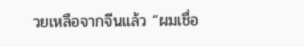วยเหลือจากจีนแล้ว “ผมเชื่อ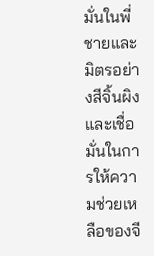มั่นในพี่ชายและมิตรอย่างสีจิ้นผิง และเชื่อมั่นในการให้ความช่วยเหลือของจี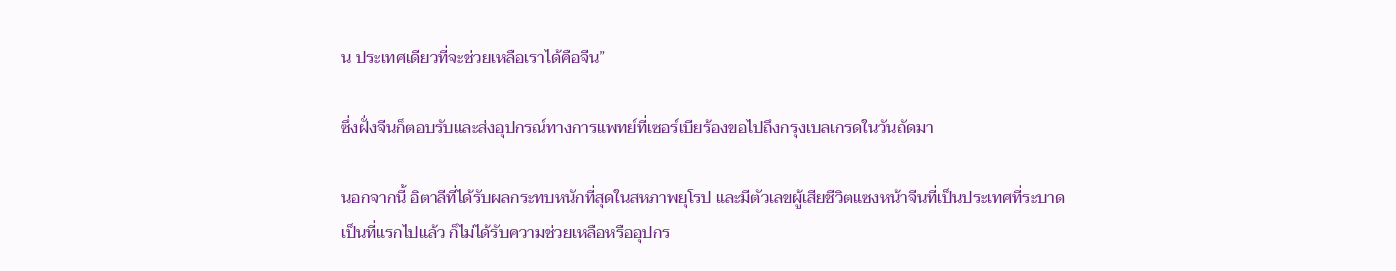น ประเทศเดียวที่จะช่วยเหลือเราได้คือจีน”

ซึ่งฝั่งจีนก็ตอบรับและส่งอุปกรณ์ทางการแพทย์ที่เซอร์เบียร้องขอไปถึงกรุงเบลเกรดในวันถัดมา

นอกจากนี้ อิตาลีที่ได้รับผลกระทบหนักที่สุดในสหภาพยุโรป และมีตัวเลขผู้เสียชีวิตแซงหน้าจีนที่เป็นประเทศที่ระบาดเป็นที่แรกไปแล้ว ก็ไม่ได้รับความช่วยเหลือหรืออุปกร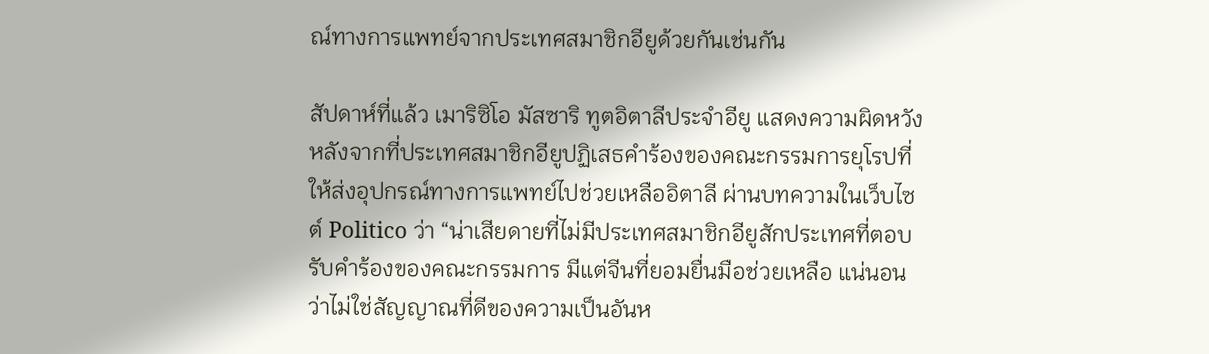ณ์ทางการแพทย์จากประเทศสมาชิกอียูด้วยกันเช่นกัน

สัปดาห์ที่แล้ว เมาริซิโอ มัสซาริ ทูตอิตาลีประจำอียู แสดงความผิดหวังหลังจากที่ประเทศสมาชิกอียูปฏิเสธคำร้องของคณะกรรมการยุโรปที่ให้ส่งอุปกรณ์ทางการแพทย์ไปช่วยเหลืออิตาลี ผ่านบทความในเว็บไซต์ Politico ว่า “น่าเสียดายที่ไม่มีประเทศสมาชิกอียูสักประเทศที่ตอบรับคำร้องของคณะกรรมการ มีแต่จีนที่ยอมยื่นมือช่วยเหลือ แน่นอนว่าไม่ใช่สัญญาณที่ดีของความเป็นอันห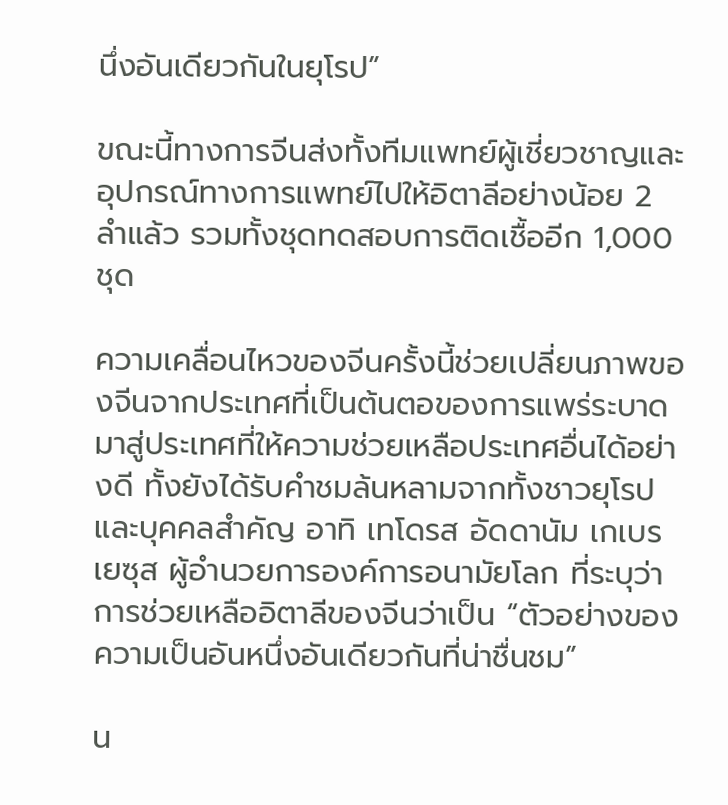นึ่งอันเดียวกันในยุโรป”

ขณะนี้ทางการจีนส่งทั้งทีมแพทย์ผู้เชี่ยวชาญและอุปกรณ์ทางการแพทย์ไปให้อิตาลีอย่างน้อย 2 ลำแล้ว รวมทั้งชุดทดสอบการติดเชื้ออีก 1,000 ชุด

ความเคลื่อนไหวของจีนครั้งนี้ช่วยเปลี่ยนภาพของจีนจากประเทศที่เป็นต้นตอของการแพร่ระบาดมาสู่ประเทศที่ให้ความช่วยเหลือประเทศอื่นได้อย่างดี ทั้งยังได้รับคำชมล้นหลามจากทั้งชาวยุโรปและบุคคลสำคัญ อาทิ เทโดรส อัดดานัม เกเบรเยซุส ผู้อำนวยการองค์การอนามัยโลก ที่ระบุว่าการช่วยเหลืออิตาลีของจีนว่าเป็น “ตัวอย่างของความเป็นอันหนึ่งอันเดียวกันที่น่าชื่นชม”

น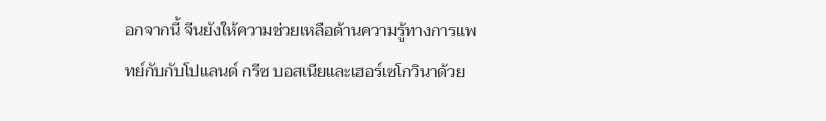อกจากนี้ จีนยังให้ความช่วยเหลือด้านความรู้ทางการแพทย์กับกับโปแลนด์ กรีซ บอสเนียและเฮอร์เซโกวินาด้วย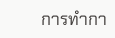การทำกา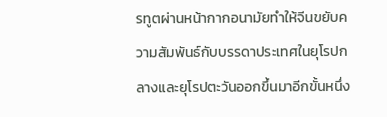รทูตผ่านหน้ากากอนามัยทำให้จีนขยับความสัมพันธ์กับบรรดาประเทศในยุโรปกลางและยุโรปตะวันออกขึ้นมาอีกขั้นหนึ่ง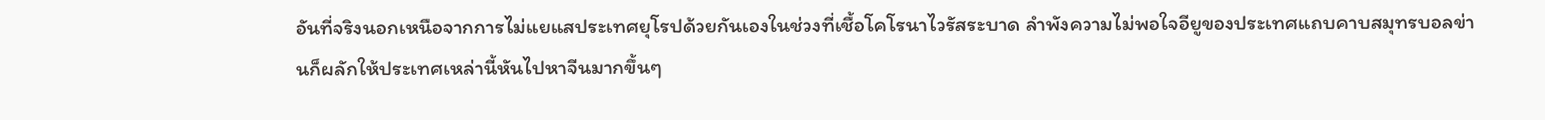อันที่จริงนอกเหนือจากการไม่แยแสประเทศยุโรปด้วยกันเองในช่วงที่เชื้อโคโรนาไวรัสระบาด ลำพังความไม่พอใจอียูของประเทศแถบคาบสมุทรบอลข่านก็ผลักให้ประเทศเหล่านี้หันไปหาจีนมากขึ้นๆ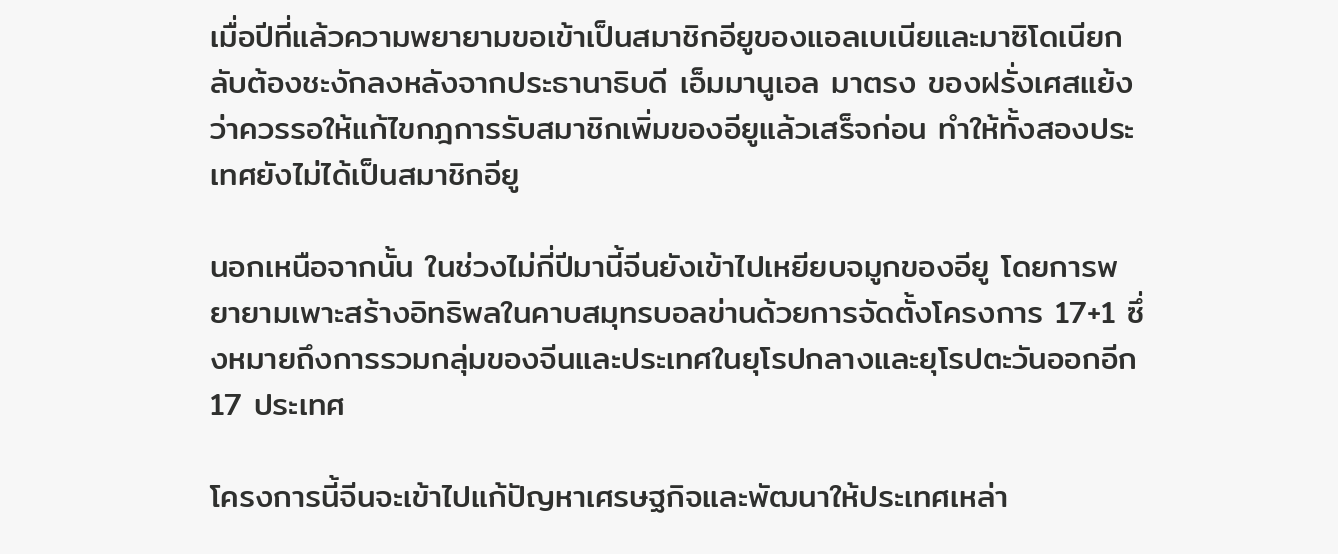เมื่อปีที่แล้วความพยายามขอเข้าเป็นสมาชิกอียูของแอลเบเนียและมาซิโดเนียกลับต้องชะงักลงหลังจากประธานาธิบดี เอ็มมานูเอล มาตรง ของฝรั่งเศสแย้งว่าควรรอให้แก้ไขกฎการรับสมาชิกเพิ่มของอียูแล้วเสร็จก่อน ทำให้ทั้งสองประเทศยังไม่ได้เป็นสมาชิกอียู

นอกเหนือจากนั้น ในช่วงไม่กี่ปีมานี้จีนยังเข้าไปเหยียบจมูกของอียู โดยการพยายามเพาะสร้างอิทธิพลในคาบสมุทรบอลข่านด้วยการจัดตั้งโครงการ 17+1 ซึ่งหมายถึงการรวมกลุ่มของจีนและประเทศในยุโรปกลางและยุโรปตะวันออกอีก 17 ประเทศ

โครงการนี้จีนจะเข้าไปแก้ปัญหาเศรษฐกิจและพัฒนาให้ประเทศเหล่า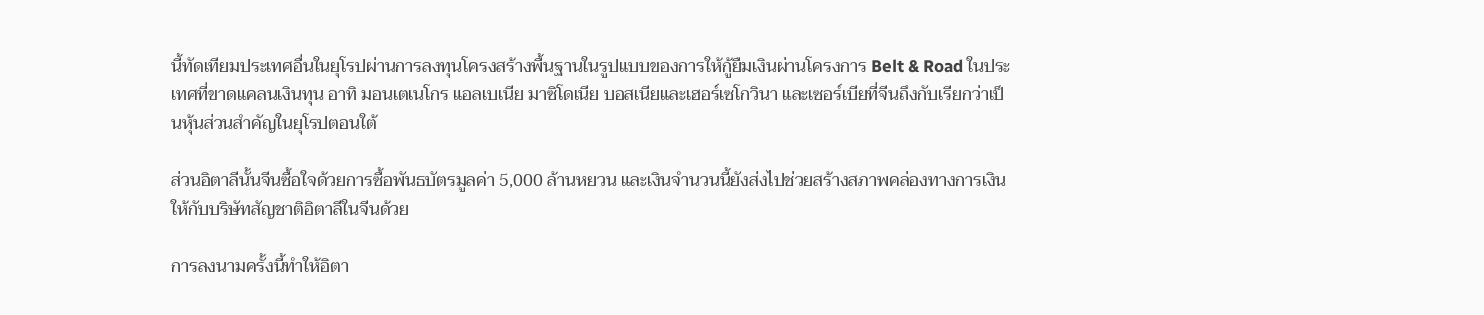นี้ทัดเทียมประเทศอื่นในยุโรปผ่านการลงทุนโครงสร้างพื้นฐานในรูปแบบของการให้กู้ยืมเงินผ่านโครงการ Belt & Road ในประเทศที่ขาดแคลนเงินทุน อาทิ มอนเตเนโกร แอลเบเนีย มาซิโดเนีย บอสเนียและเฮอร์เซโกวินา และเซอร์เบียที่จีนถึงกับเรียกว่าเป็นหุ้นส่วนสำคัญในยุโรปตอนใต้

ส่วนอิตาลีนั้นจีนซื้อใจด้วยการซื้อพันธบัตรมูลค่า 5,000 ล้านหยวน และเงินจำนวนนี้ยังส่งไปช่วยสร้างสภาพคล่องทางการเงินให้กับบริษัทสัญชาติอิตาลีในจีนด้วย

การลงนามครั้งนี้ทำให้อิตา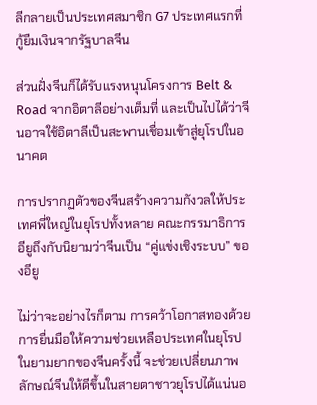ลีกลายเป็นประเทศสมาชิก G7 ประเทศแรกที่กู้ยืมเงินจากรัฐบาลจีน

ส่วนฝั่งจีนก็ได้รับแรงหนุนโครงการ Belt & Road จากอิตาลีอย่างเต็มที่ และเป็นไปได้ว่าจีนอาจใช้อิตาลีเป็นสะพานเชื่อมเข้าสู่ยุโรปในอนาคต

การปรากฏตัวของจีนสร้างความกังวลให้ประเทศพี่ใหญ่ในยุโรปทั้งหลาย คณะกรรมาธิการอียูถึงกับนิยามว่าจีนเป็น “คู่แข่งเชิงระบบ” ของอียู

ไม่ว่าจะอย่างไรก็ตาม การคว้าโอกาสทองด้วยการยื่นมือให้ความช่วยเหลือประเทศในยุโรปในยามยากของจีนครั้งนี้ จะช่วยเปลี่ยนภาพลักษณ์จีนให้ดีขึ้นในสายตาชาวยุโรปได้แน่นอ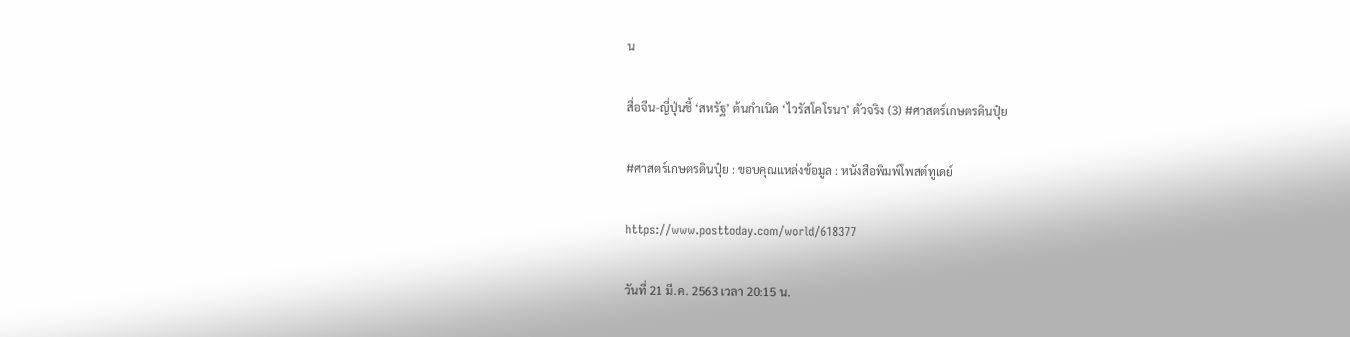น

สื่อจีน-ญี่ปุ่นชี้ ‘สหรัฐ’ ต้นกำเนิด ‘ไวรัสโคโรนา’ ตัวจริง (3) #ศาสตร์เกษตรดินปุ๋ย

#ศาสตร์เกษตรดินปุ๋ย : ขอบคุณแหล่งข้อมูล : หนังสือพิมพ์โพสต์ทูเดย์

https://www.posttoday.com/world/618377

วันที่ 21 มี.ค. 2563 เวลา 20:15 น.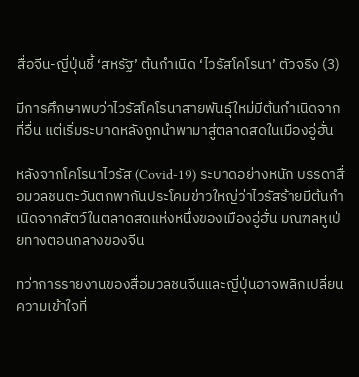สื่อจีน-ญี่ปุ่นชี้ ‘สหรัฐ’ ต้นกำเนิด ‘ไวรัสโคโรนา’ ตัวจริง (3)

มีการศึกษาพบว่าไวรัสโคโรนาสายพันธุ์ใหม่มีต้นกำเนิดจากที่อื่น แต่เริ่มระบาดหลังถูกนำพามาสู่ตลาดสดในเมืองอู่ฮั่น

หลังจากโคโรนาไวรัส (Covid-19) ระบาดอย่างหนัก บรรดาสื่อมวลชนตะวันตกพากันประโคมข่าวใหญ่ว่าไวรัสร้ายมีต้นกำเนิดจากสัตว์ในตลาดสดแห่งหนึ่งของเมืองอู่ฮั่น มณฑลหูเป่ยทางตอนกลางของจีน

ทว่าการรายงานของสื่อมวลชนจีนและญี่ปุ่นอาจพลิกเปลี่ยนความเข้าใจที่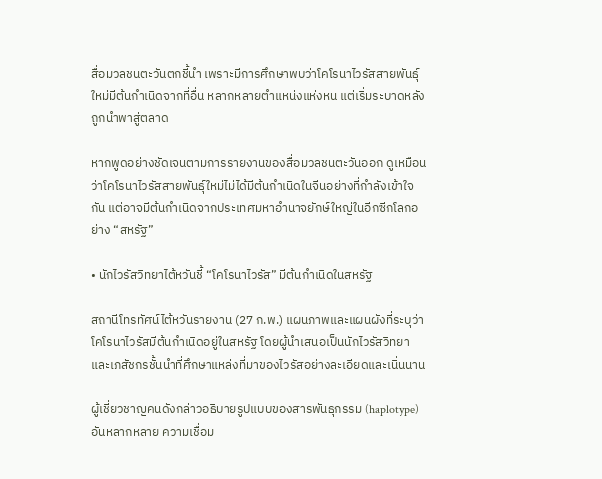สื่อมวลชนตะวันตกชี้นำ เพราะมีการศึกษาพบว่าโคโรนาไวรัสสายพันธุ์ใหม่มีต้นกำเนิดจากที่อื่น หลากหลายตำแหน่งแห่งหน แต่เริ่มระบาดหลังถูกนำพาสู่ตลาด

หากพูดอย่างชัดเจนตามการรายงานของสื่อมวลชนตะวันออก ดูเหมือนว่าโคโรนาไวรัสสายพันธุ์ใหม่ไม่ได้มีต้นกำเนิดในจีนอย่างที่กำลังเข้าใจกัน แต่อาจมีต้นกำเนิดจากประเทศมหาอำนาจยักษ์ใหญ่ในอีกซีกโลกอย่าง “สหรัฐ”

• นักไวรัสวิทยาไต้หวันชี้ “โคโรนาไวรัส” มีต้นกำเนิดในสหรัฐ

สถานีโทรทัศน์ไต้หวันรายงาน (27 ก.พ.) แผนภาพและแผนผังที่ระบุว่าโคโรนาไวรัสมีต้นกำเนิดอยู่ในสหรัฐ โดยผู้นำเสนอเป็นนักไวรัสวิทยาและเภสัชกรชั้นนำที่ศึกษาแหล่งที่มาของไวรัสอย่างละเอียดและเนิ่นนาน

ผู้เชี่ยวชาญคนดังกล่าวอธิบายรูปแบบของสารพันธุกรรม (haplotype) อันหลากหลาย ความเชื่อม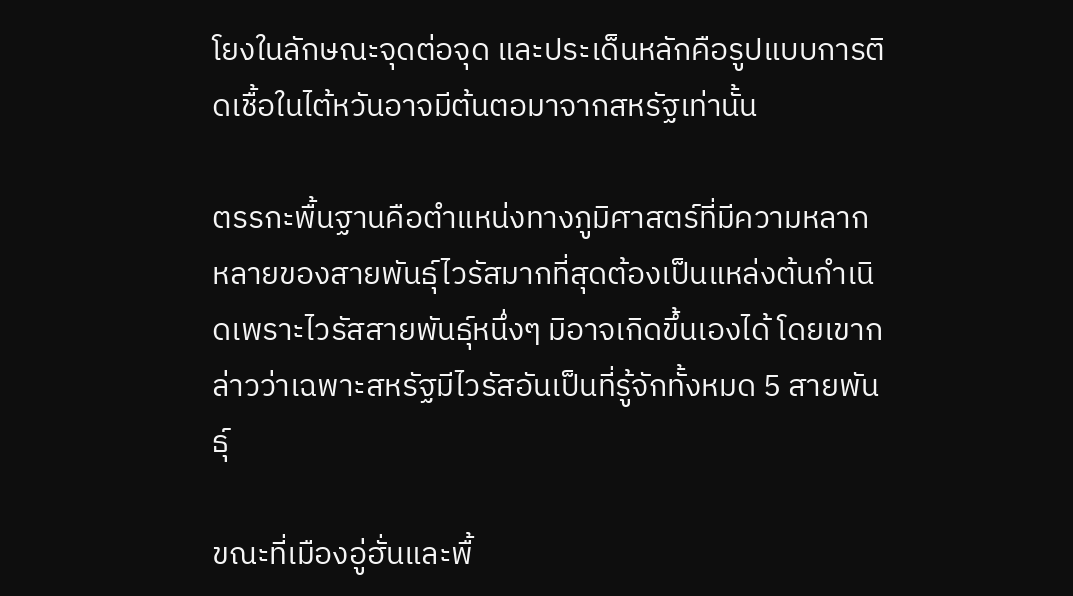โยงในลักษณะจุดต่อจุด และประเด็นหลักคือรูปแบบการติดเชื้อในไต้หวันอาจมีต้นตอมาจากสหรัฐเท่านั้น

ตรรกะพื้นฐานคือตำแหน่งทางภูมิศาสตร์ที่มีความหลากหลายของสายพันธุ์ไวรัสมากที่สุดต้องเป็นแหล่งต้นกำเนิดเพราะไวรัสสายพันธุ์หนึ่งๆ มิอาจเกิดขึ้นเองได้ โดยเขากล่าวว่าเฉพาะสหรัฐมีไวรัสอันเป็นที่รู้จักทั้งหมด 5 สายพันธุ์

ขณะที่เมืองอู่ฮั่นและพื้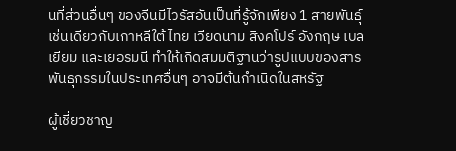นที่ส่วนอื่นๆ ของจีนมีไวรัสอันเป็นที่รู้จักเพียง 1 สายพันธุ์ เช่นเดียวกับเกาหลีใต้ ไทย เวียดนาม สิงคโปร์ อังกฤษ เบลเยียม และเยอรมนี ทำให้เกิดสมมติฐานว่ารูปแบบของสารพันธุกรรมในประเทศอื่นๆ อาจมีต้นกำเนิดในสหรัฐ

ผู้เชี่ยวชาญ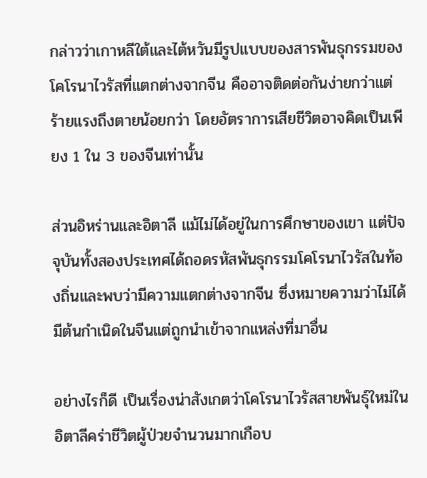กล่าวว่าเกาหลีใต้และไต้หวันมีรูปแบบของสารพันธุกรรมของโคโรนาไวรัสที่แตกต่างจากจีน คืออาจติดต่อกันง่ายกว่าแต่ร้ายแรงถึงตายน้อยกว่า โดยอัตราการเสียชีวิตอาจคิดเป็นเพียง 1 ใน 3 ของจีนเท่านั้น

ส่วนอิหร่านและอิตาลี แม้ไม่ได้อยู่ในการศึกษาของเขา แต่ปัจจุบันทั้งสองประเทศได้ถอดรหัสพันธุกรรมโคโรนาไวรัสในท้องถิ่นและพบว่ามีความแตกต่างจากจีน ซึ่งหมายความว่าไม่ได้มีต้นกำเนิดในจีนแต่ถูกนำเข้าจากแหล่งที่มาอื่น

อย่างไรก็ดี เป็นเรื่องน่าสังเกตว่าโคโรนาไวรัสสายพันธุ์ใหม่ในอิตาลีคร่าชีวิตผู้ป่วยจำนวนมากเกือบ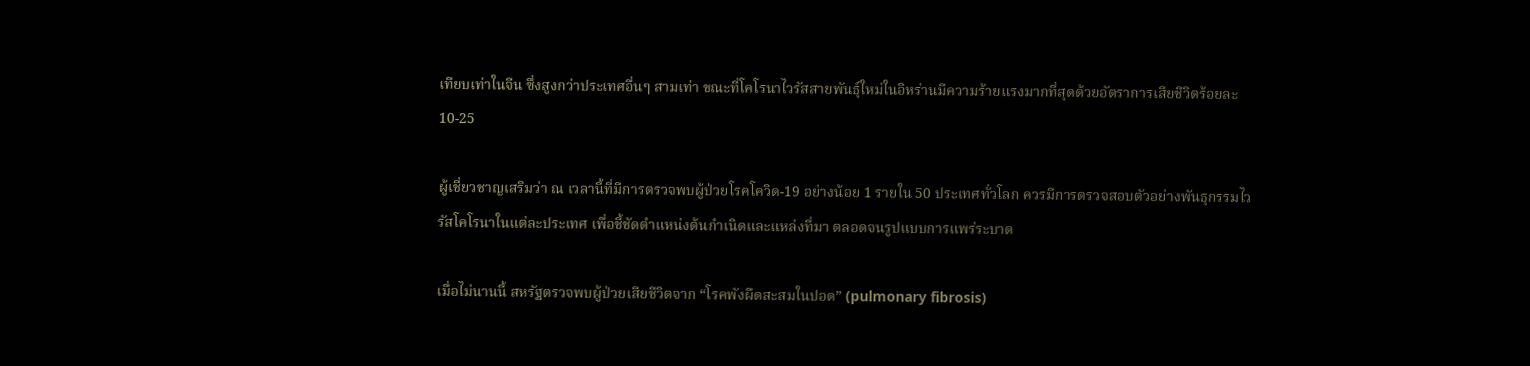เทียบเท่าในจีน ซึ่งสูงกว่าประเทศอื่นๆ สามเท่า ขณะที่โคโรนาไวรัสสายพันธุ์ใหม่ในอิหร่านมีความร้ายแรงมากที่สุดด้วยอัตราการเสียชีวิตร้อยละ 10-25

ผู้เชี่ยวชาญเสริมว่า ณ เวลานี้ที่มีการตรวจพบผู้ป่วยโรคโควิด-19 อย่างน้อย 1 รายใน 50 ประเทศทั่วโลก ควรมีการตรวจสอบตัวอย่างพันธุกรรมไวรัสโคโรนาในแต่ละประเทศ เพื่อชี้ชัดตำแหน่งต้นกำเนิดและแหล่งที่มา ตลอดจนรูปแบบการแพร่ระบาด

เมื่อไม่นานนี้ สหรัฐตรวจพบผู้ป่วยเสียชีวิตจาก “โรคพังผืดสะสมในปอด” (pulmonary fibrosis)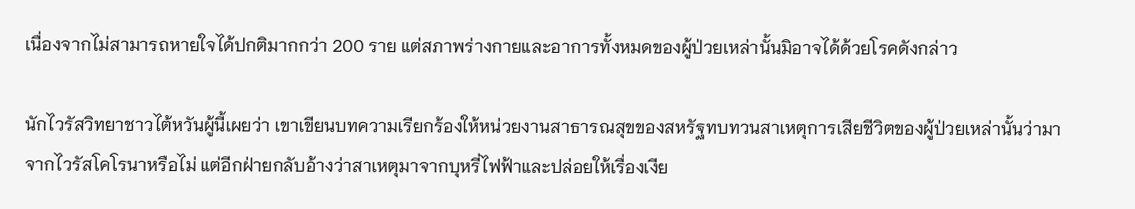เนื่องจากไม่สามารถหายใจได้ปกติมากกว่า 200 ราย แต่สภาพร่างกายและอาการทั้งหมดของผู้ป่วยเหล่านั้นมิอาจได้ด้วยโรคดังกล่าว

นักไวรัสวิทยาชาวไต้หวันผู้นี้เผยว่า เขาเขียนบทความเรียกร้องให้หน่วยงานสาธารณสุขของสหรัฐทบทวนสาเหตุการเสียชีวิตของผู้ป่วยเหล่านั้นว่ามาจากไวรัสโคโรนาหรือไม่ แต่อีกฝ่ายกลับอ้างว่าสาเหตุมาจากบุหรี่ไฟฟ้าและปล่อยให้เรื่องเงีย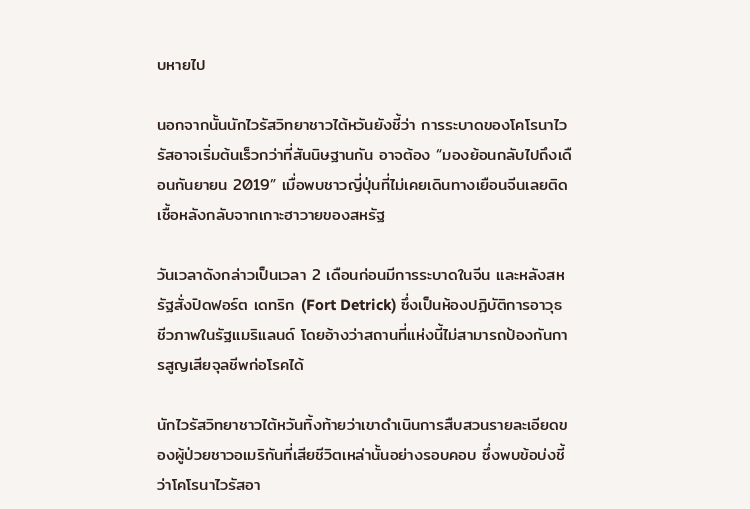บหายไป

นอกจากนั้นนักไวรัสวิทยาชาวไต้หวันยังชี้ว่า การระบาดของโคโรนาไวรัสอาจเริ่มต้นเร็วกว่าที่สันนิษฐานกัน อาจต้อง “มองย้อนกลับไปถึงเดือนกันยายน 2019” เมื่อพบชาวญี่ปุ่นที่ไม่เคยเดินทางเยือนจีนเลยติดเชื้อหลังกลับจากเกาะฮาวายของสหรัฐ

วันเวลาดังกล่าวเป็นเวลา 2 เดือนก่อนมีการระบาดในจีน และหลังสหรัฐสั่งปิดฟอร์ต เดทริก (Fort Detrick) ซึ่งเป็นห้องปฏิบัติการอาวุธชีวภาพในรัฐแมริแลนด์ โดยอ้างว่าสถานที่แห่งนี้ไม่สามารถป้องกันการสูญเสียจุลชีพก่อโรคได้

นักไวรัสวิทยาชาวไต้หวันทิ้งท้ายว่าเขาดำเนินการสืบสวนรายละเอียดของผู้ป่วยชาวอเมริกันที่เสียชีวิตเหล่านั้นอย่างรอบคอบ ซึ่งพบข้อบ่งชี้ว่าโคโรนาไวรัสอา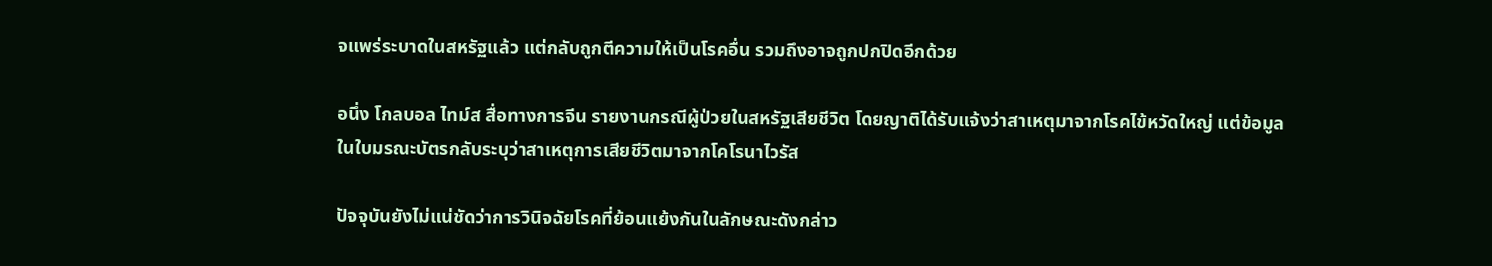จแพร่ระบาดในสหรัฐแล้ว แต่กลับถูกตีความให้เป็นโรคอื่น รวมถึงอาจถูกปกปิดอีกด้วย

อนึ่ง โกลบอล ไทม์ส สื่อทางการจีน รายงานกรณีผู้ป่วยในสหรัฐเสียชีวิต โดยญาติได้รับแจ้งว่าสาเหตุมาจากโรคไข้หวัดใหญ่ แต่ข้อมูลในใบมรณะบัตรกลับระบุว่าสาเหตุการเสียชีวิตมาจากโคโรนาไวรัส

ปัจจุบันยังไม่แน่ชัดว่าการวินิจฉัยโรคที่ย้อนแย้งกันในลักษณะดังกล่าว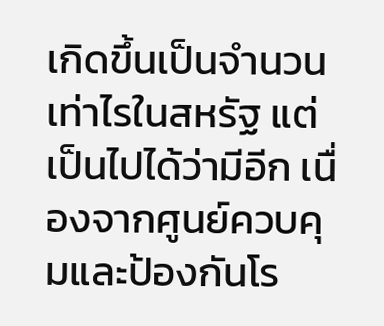เกิดขึ้นเป็นจำนวนเท่าไรในสหรัฐ แต่เป็นไปได้ว่ามีอีก เนื่องจากศูนย์ควบคุมและป้องกันโร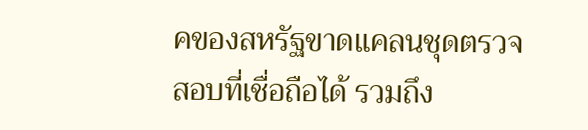คของสหรัฐขาดแคลนชุดตรวจสอบที่เชื่อถือได้ รวมถึง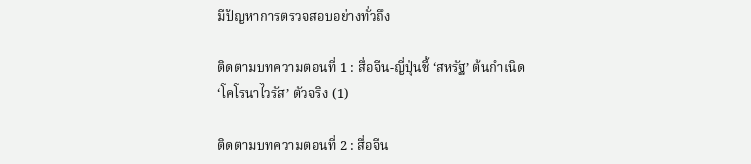มีปัญหาการตรวจสอบอย่างทั่วถึง

ติดตามบทความตอนที่ 1 : สื่อจีน-ญี่ปุ่นชี้ ‘สหรัฐ’ ต้นกำเนิด ‘โคโรนาไวรัส’ ตัวจริง (1)

ติดตามบทความตอนที่ 2 : สื่อจีน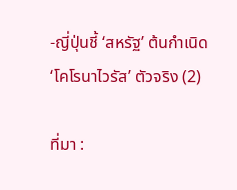-ญี่ปุ่นชี้ ‘สหรัฐ’ ต้นกำเนิด ‘โคโรนาไวรัส’ ตัวจริง (2)

ที่มา :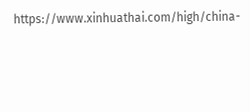https://www.xinhuathai.com/high/china-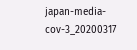japan-media-cov-3_20200317